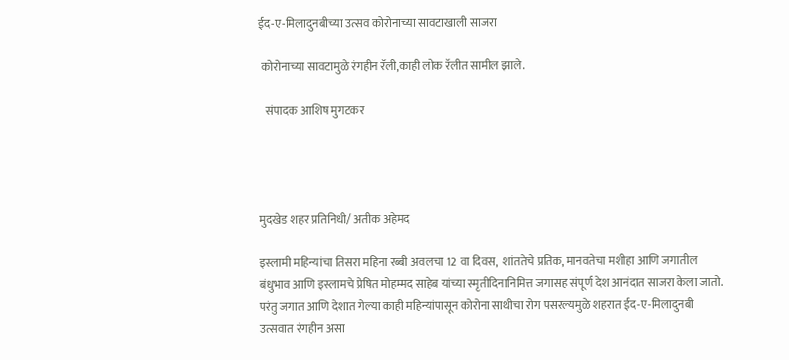ईद-ए-मिलादुनबीच्या उत्सव कोरोनाच्या सावटाखाली साजरा

 कोरोनाच्या सावटामुळे रंगहीन रॅली,काही लोक रॅलीत सामील झाले.

   संपादक आशिष मुगटकर




मुदखेड शहर प्रतिनिधी/ अतीक अहेमद

इस्लामी महिन्यांचा तिसरा महिना रब्बी अवलचा 12 वा दिवस,  शांततेचे प्रतिक, मानवतेचा मशीहा आणि जगातील बंधुभाव आणि इस्लामचे प्रेषित मोहम्मद साहेब यांच्या स्मृतीदिनानिमित्त जगासह संपूर्ण देश आनंदात साजरा केला जातो. परंतु जगात आणि देशात गेल्या काही महिन्यांपासून कोरोना साथीचा रोग पसरल्यमुळे शहरात ईद-ए-मिलादुनबी उत्सवात रंगहीन असा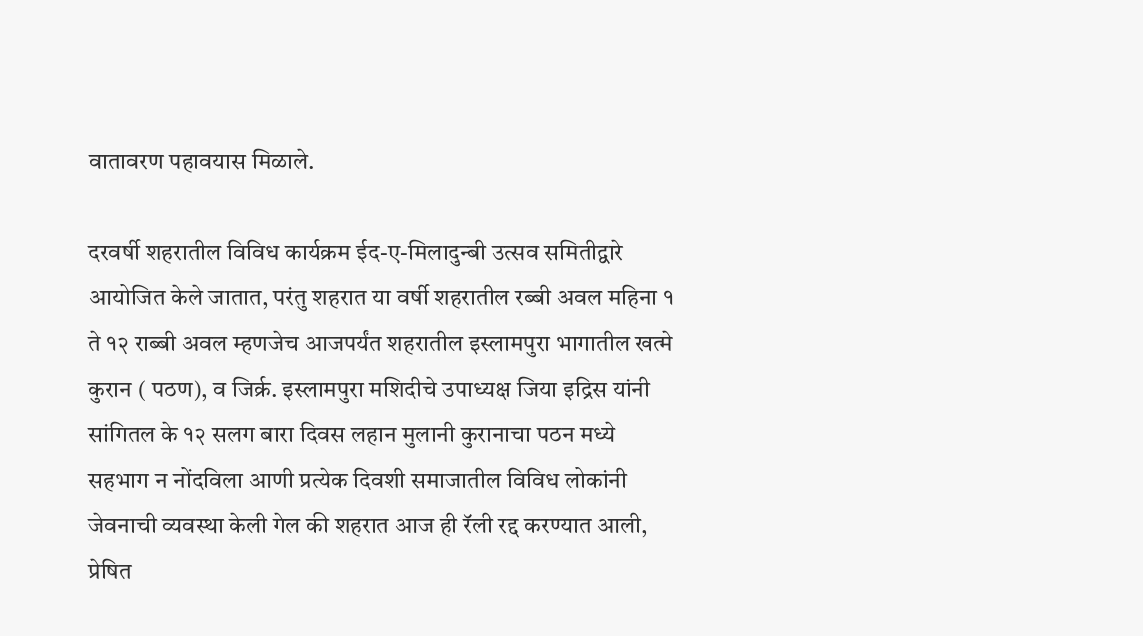वातावरण पहावयास मिळाले.

दरवर्षी शहरातील विविध कार्यक्रम ईद-ए-मिलादुन्बी उत्सव समितीद्वारे आयोजित केले जातात, परंतु शहरात या वर्षी शहरातील रब्बी अवल महिना १ ते १२ राब्बी अवल म्हणजेच आजपर्यंत शहरातील इस्लामपुरा भागातील खत्मे कुरान ( पठण), व जिर्क्र. इस्लामपुरा मशिदीचे उपाध्यक्ष जिया इद्रिस यांनी सांगितल के १२ सलग बारा दिवस लहान मुलानी कुरानाचा पठन मध्ये सहभाग न नोंदविला आणी प्रत्येक दिवशी समाजातील विविध लोकांनी जेवनाची व्यवस्था केली गेल की शहरात आज ही रॅली रद्द करण्यात आली, प्रेषित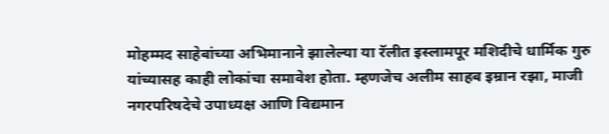मोहम्मद साहेबांच्या अभिमानाने झालेल्या या रॅलीत इस्लामपूर मशिदीचे धार्मिक गुरु यांच्यासह काही लोकांचा समावेश होता. म्हणजेच अलीम साहब इम्रान रझा, माजी नगरपरिषदेचे उपाध्यक्ष आणि विद्यमान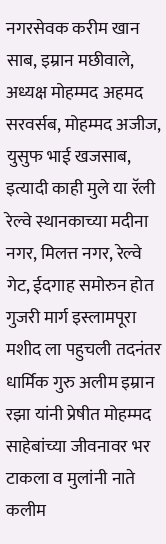नगरसेवक करीम खान साब, इम्रान मछीवाले, अध्यक्ष मोहम्मद अहमद सरवर्सब, मोहम्मद अजीज, युसुफ भाई खजसाब, इत्यादी काही मुले या रॅली रेल्वे स्थानकाच्या मदीना नगर, मिलत्त नगर, रेल्वे गेट, ईदगाह समोरुन होत गुजरी मार्ग इस्लामपूरा मशीद ला पहुचली तदनंतर धार्मिक गुरु अलीम इम्रान रझा यांनी प्रेषीत मोहम्मद साहेबांच्या जीवनावर भर टाकला व मुलांनी नाते कलीम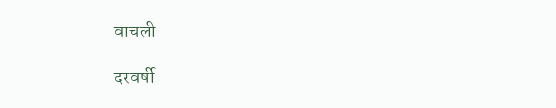वाचली

दरवर्षी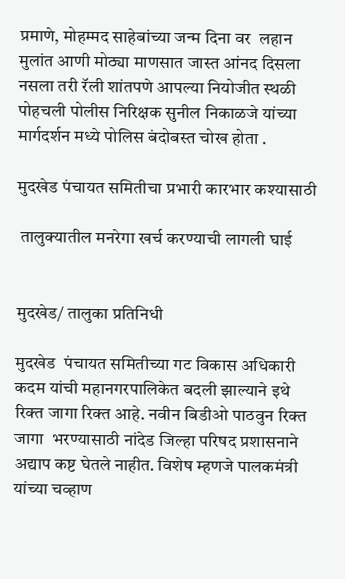प्रमाणे, मोहम्मद साहेबांच्या जन्म दिना वर  लहान मुलांत आणी मोठ्या माणसात जास्त आंनद दिसला नसला तरी रॅली शांतपणे आपल्या नियोजीत स्थळी पोहचली पोलीस निरिक्षक सुनील निकाळजे यांच्या मार्गदर्शन मध्ये पोलिस बंदोबस्त चोख होता .

मुदखेड पंचायत समितीचा प्रभारी कारभार कश्यासाठी

 तालुक्यातील मनरेगा खर्च करण्याची लागली घाई


मुदखेड/ तालुका प्रतिनिधी

मुदखेड  पंचायत समितीच्या गट विकास अधिकारी कदम यांची महानगरपालिकेत बदली झाल्याने इथे रिक्त जागा रिक्त आहे. नवीन बिडीओ पाठवुन रिक्त जागा  भरण्यासाठी नांदेड जिल्हा परिषद प्रशासनाने अद्याप कष्ट घेतले नाहीत. विशेष म्हणजे पालकमंत्री यांच्या चव्हाण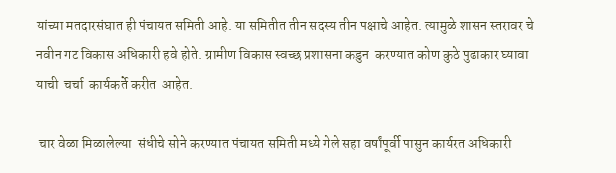यांच्या मतदारसंघात ही पंचायत समिती आहे. या समितीत तीन सदस्य तीन पक्षाचे आहेत. त्यामुळे शासन स्तरावर चे नवीन गट विकास अधिकारी हवे होते. ग्रामीण विकास स्वच्छ प्रशासना कडुन  करण्यात कोण कुठे पुढाकार घ्यावा याची  चर्चा  कार्यकर्ते करीत  आहेत.

 चार वेळा मिळालेल्या  संधीचे सोने करण्यात पंचायत समिती मध्ये गेले सहा वर्षांपूर्वी पासुन कार्यरत अधिकारी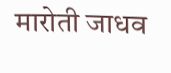मारोती जाधव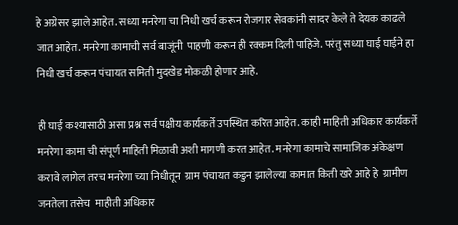हे अग्रेसर झाले आहेत. सध्या मनरेगा चा निधी खर्च करून रोजगार सेवकांनी सादर केले ते देयक काढले जात आहेत. मनरेगा कामाची सर्व बाजूंनी  पाहणी करून ही रक्कम दिली पाहिजे. परंतु सध्या घाई घाईने हा निधी खर्च करून पंचायत समिती मुदखेड मोकळी होणार आहे.

ही घाई कश्यासाठी असा प्रश्न सर्व पक्षीय कार्यकर्ते उपस्थित करित आहेत. काही माहिती अधिकार कार्यकर्ते मनरेगा कामा ची संपूर्ण माहिती मिळावी अशी मागणी करत आहेत. मनरेगा कामाचे सामाजिक अंकेक्षण करावे लागेल तरच मनरेगा च्या निधीतून  ग्राम पंचायत कडुन झालेल्या कामात किती खरे आहे हे  ग्रामीण जनतेला तसेच  माहीती अधिकार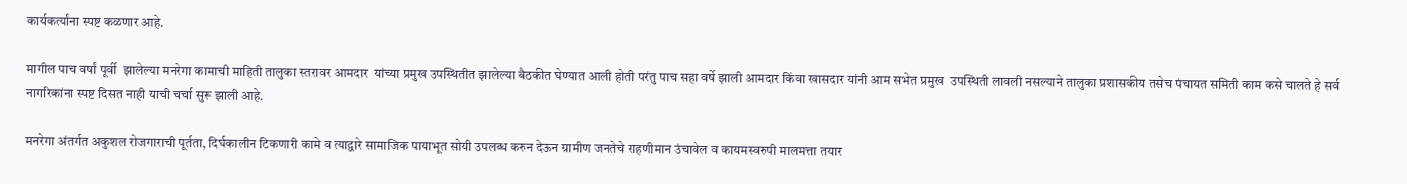कार्यकर्त्यांना स्पष्ट कळणार आहे.

मागील पाच वर्षां पूर्वी  झालेल्या मनरेगा कामाची माहिती तालुका स्तरावर आमदार  यांच्या प्रमुख उपस्थितीत झालेल्या बैठकीत घेण्यात आली होती परंतु पाच सहा वर्षे झाली आमदार किंवा खासदार यांनी आम सभेत प्रमुख  उपस्थिती लावली नसल्याने तालुका प्रशासकीय तसेच पंचायत समिती काम कसे चालते हे सर्व नागरिकांना स्पष्ट दिसत नाही याची चर्चा सुरू झाली आहे.

मनरेगा अंतर्गत अकुशल रोजगाराची पूर्तता, दिर्घकालीन टिकणारी कामे व त्याद्वारे सामाजिक पायाभूत सोयी उपलब्ध करुन देऊन ग्रामीण जनतेचे राहणीमान उंचावेल व कायमस्वरुपी मालमत्ता तयार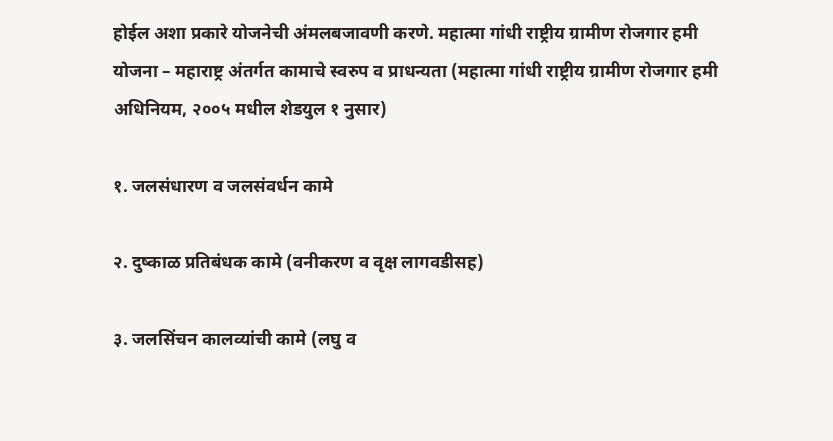होईल अशा प्रकारे योजनेची अंमलबजावणी करणे. महात्मा गांधी राष्ट्रीय ग्रामीण रोजगार हमी योजना – महाराष्ट्र अंतर्गत कामाचे स्वरुप व प्राधन्यता (महात्मा गांधी राष्ट्रीय ग्रामीण रोजगार हमी अधिनियम, २००५ मधील शेडयुल १ नुसार)

१. जलसंधारण व जलसंवर्धन कामे

२. दुष्काळ प्रतिबंधक कामे (वनीकरण व वृक्ष लागवडीसह)

३. जलसिंचन कालव्यांची कामे (लघु व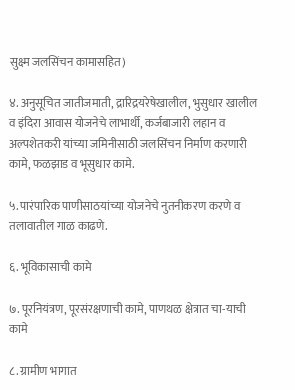सुक्ष्म जलसिंचन कामासहित)

४. अनुसूचित जातीजमाती, द्रारिद्रयरेषेखालील, भुसुधार खालील व इंदिरा आवास योजनेचे लाभार्थी, कर्जबाजारी लहान व अल्पशेतकरी यांच्या जमिनीसाठी जलसिंचन निर्माण करणारी कामे, फळझाड व भूसुधार कामे.

५. पारंपारिक पाणीसाठयांच्या योजनेचे नुतनीकरण करणे व तलावातील गाळ काढणे.

६. भूविकासाची कामे

७. पूरनियंत्रण, पूरसंरक्षणाची कामे, पाणथळ क्षेत्रात चा-याची कामे

८. ग्रामीण भागात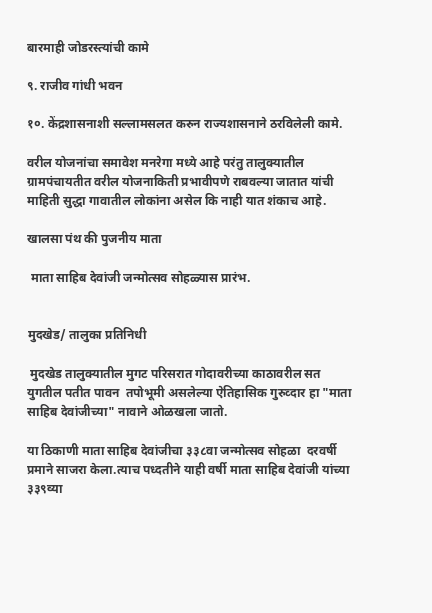बारमाही जोडरस्त्यांची कामे

९. राजीव गांधी भवन

१०. केंद्रशासनाशी सल्लामसलत करुन राज्यशासनाने ठरविलेली कामे.

वरील योजनांचा समावेश मनरेगा मध्ये आहे परंतु तालुक्यातील  ग्रामपंचायतीत वरील योजनाकिती प्रभावीपणे राबवल्या जातात यांची माहिती सुद्धा गावातील लोकांना असेल कि नाही यात शंकाच आहे.

खालसा पंथ की पुजनीय माता

 माता साहिब देवांजी जन्मोत्सव सोहळ्यास प्रारंभ.


मुदखेड/ तालुका प्रतिनिधी

 मुदखेड तालुक्यातील मुगट परिसरात गोदावरीच्या काठावरील सत युगतील पतीत पावन  तपोभूमी असलेल्या ऐतिहासिक गुरुव्दार हा "माता साहिब देवांजीच्या" नावाने ओळखला जातो.

या ठिकाणी माता साहिब देवांजीचा ३३८वा जन्मोत्सव सोहळा  दरवर्षी प्रमाने साजरा केला.त्याच पध्दतीने याही वर्षी माता साहिब देवांजी यांच्या ३३९व्या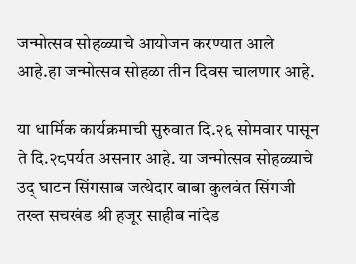जन्मोत्सव सोहळ्याचे आयोजन करण्यात आले आहे.हा जन्मोत्सव सोहळा तीन दिवस चालणार आहे.

या धार्मिक कार्यक्रमाची सुरुवात दि.२६ सोमवार पासून ते दि.२८पर्यत असनार आहे. या जन्मोत्सव सोहळ्याचे उद् घाटन सिंगसाब जत्थेदार बाबा कुलवंत सिंगजी तख्त सचखंड श्री हजूर साहीब नांदेड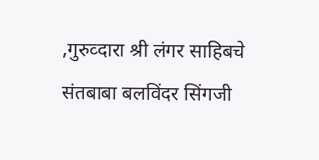,गुरुव्दारा श्री लंगर साहिबचे संतबाबा बलविंदर सिंगजी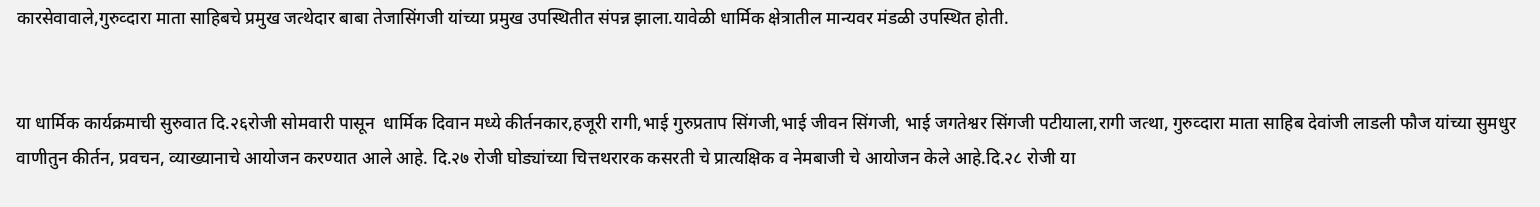कारसेवावाले,गुरुव्दारा माता साहिबचे प्रमुख जत्थेदार बाबा तेजासिंगजी यांच्या प्रमुख उपस्थितीत संपन्न झाला.यावेळी धार्मिक क्षेत्रातील मान्यवर मंडळी उपस्थित होती.


या धार्मिक कार्यक्रमाची सुरुवात दि.२६रोजी सोमवारी पासून  धार्मिक दिवान मध्ये कीर्तनकार,हजूरी रागी,भाई गुरुप्रताप सिंगजी,भाई जीवन सिंगजी, भाई जगतेश्वर सिंगजी पटीयाला,रागी जत्था, गुरुव्दारा माता साहिब देवांजी लाडली फौज यांच्या सुमधुर वाणीतुन कीर्तन, प्रवचन, व्याख्यानाचे आयोजन करण्यात आले आहे. दि.२७ रोजी घोड्यांच्या चित्तथरारक कसरती चे प्रात्यक्षिक व नेमबाजी चे आयोजन केले आहे.दि.२८ रोजी या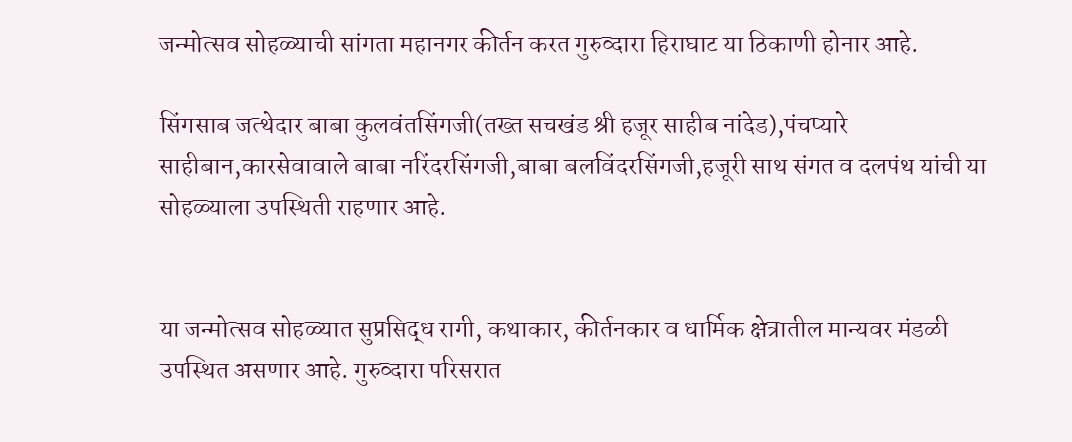जन्मोत्सव सोहळ्याची सांगता महानगर कीर्तन करत गुरुव्दारा हिराघाट या ठिकाणी होनार आहे.

सिंगसाब जत्थेदार बाबा कुलवंतसिंगजी(तख्त सचखंड श्री हजूर साहीब नांदेड),पंचप्यारे साहीबान,कारसेवावाले बाबा नरिंदरसिंगजी,बाबा बलविंदरसिंगजी,हजूरी साथ संगत व दलपंथ यांची या सोहळ्याला उपस्थिती राहणार आहे.


या जन्मोत्सव सोहळ्यात सुप्रसिद्ध रागी, कथाकार, कीर्तनकार व धार्मिक क्षेत्रातील मान्यवर मंडळी उपस्थित असणार आहे. गुरुव्दारा परिसरात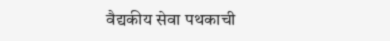वैद्यकीय सेवा पथकाची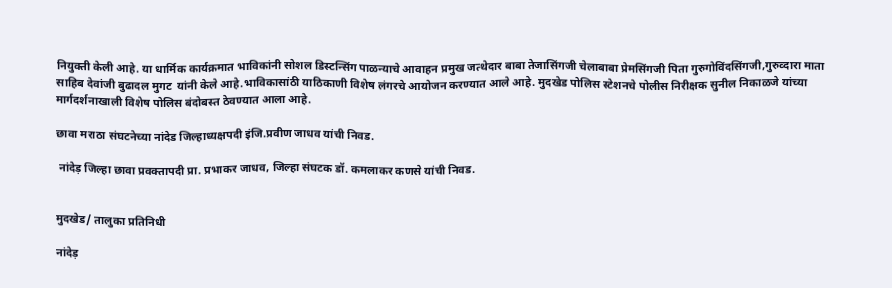नियुक्ती केली आहे. या धार्मिक कार्यक्रमात भाविकांनी सोशल डिस्टन्सिंग पाळन्याचे आवाहन प्रमुख जत्थेदार बाबा तेजासिंगजी चेलाबाबा प्रेमसिंगजी पिता गुरुगोविंदसिंगजी,गुरुव्दारा माता साहिब देवांजी बुढादल मुगट  यांनी केले आहे.भाविकासांठी याठिकाणी विशेष लंगरचे आयोजन करण्यात आले आहे. मुदखेड पोलिस स्टेशनचे पोलीस निरीक्षक सुनील निकाळजे यांच्या मार्गदर्शनाखाली विशेष पोलिस बंदोबस्त ठेवण्यात आला आहे.

छावा मराठा संघटनेच्या नांदेड जिल्हाध्यक्षपदी इंजि.प्रवीण जाधव यांची निवड.

 नांदेड़ जिल्हा छावा प्रवक्तापदी प्रा. प्रभाकर जाधव, जिल्हा संघटक डॉ. कमलाकर कणसे यांची निवड.


मुदखेड/ तालुका प्रतिनिधी

नांदेड़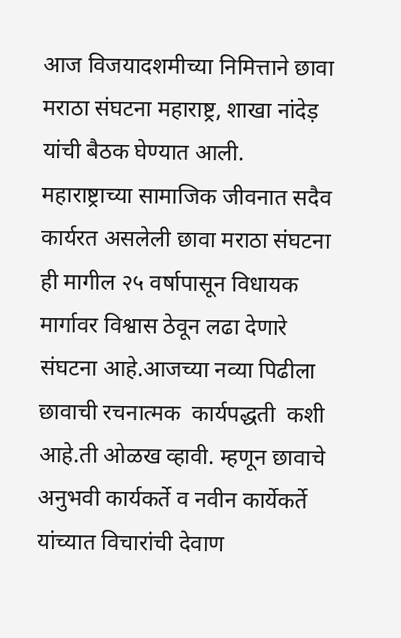आज विजयादशमीच्या निमित्ताने छावा मराठा संघटना महाराष्ट्र, शाखा नांदेड़ यांची बैठक घेण्यात आली. महाराष्ट्राच्या सामाजिक जीवनात सदैव कार्यरत असलेली छावा मराठा संघटना ही मागील २५ वर्षापासून विधायक मार्गावर विश्वास ठेवून लढा देणारे संघटना आहे.आजच्या नव्या पिढीला छावाची रचनात्मक  कार्यपद्धती  कशी आहे.ती ओळख व्हावी. म्हणून छावाचे अनुभवी कार्यकर्ते व नवीन कार्येकर्ते यांच्यात विचारांची देवाण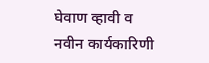घेवाण व्हावी व नवीन कार्यकारिणी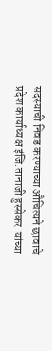सदस्याची निवड करण्याच्या औचित्यने छावाचे प्रदेश कार्याध्यक्ष इंजि.तानाजी हुस्सेकर  यांच्या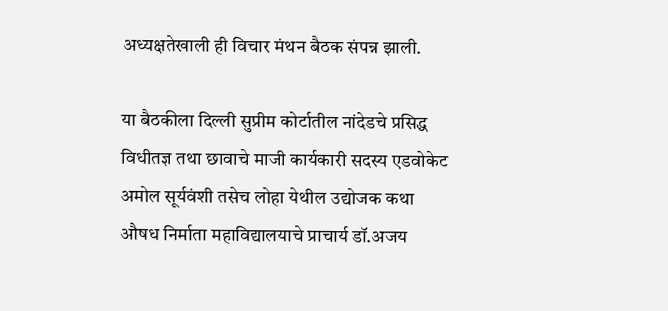अध्यक्षतेखाली ही विचार मंथन बैठक संपन्न झाली.

या बैठकीला दिल्ली सुप्रीम कोर्टातील नांदेडचे प्रसिद्ध विधीतज्ञ तथा छावाचे माजी कार्यकारी सदस्य एडवोकेट अमोल सूर्यवंशी तसेच लोहा येथील उद्योजक कथा औषध निर्माता महाविद्यालयाचे प्राचार्य डॉ.अजय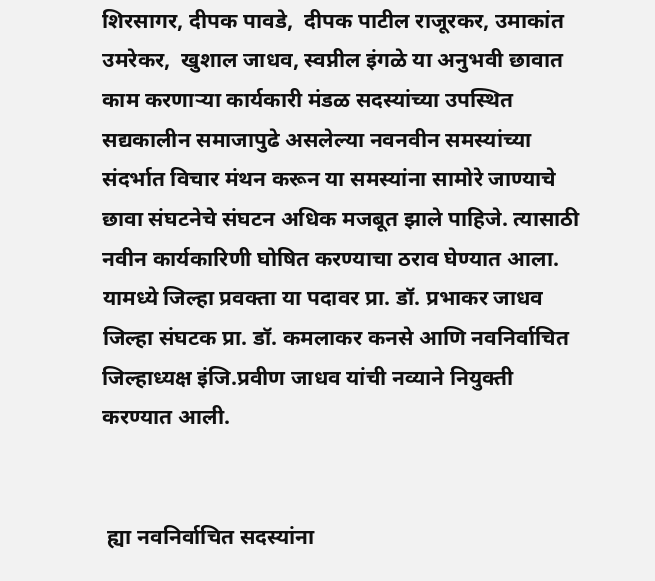शिरसागर, दीपक पावडे,  दीपक पाटील राजूरकर, उमाकांत उमरेकर,  खुशाल जाधव, स्वप्नील इंगळे या अनुभवी छावात काम करणाऱ्या कार्यकारी मंडळ सदस्यांच्या उपस्थित सद्यकालीन समाजापुढे असलेल्या नवनवीन समस्यांच्या संदर्भात विचार मंथन करून या समस्यांना सामोरे जाण्याचे छावा संघटनेचे संघटन अधिक मजबूत झाले पाहिजे. त्यासाठी नवीन कार्यकारिणी घोषित करण्याचा ठराव घेण्यात आला. यामध्ये जिल्हा प्रवक्ता या पदावर प्रा. डॉ. प्रभाकर जाधव जिल्हा संघटक प्रा. डॉ. कमलाकर कनसे आणि नवनिर्वाचित जिल्हाध्यक्ष इंजि.प्रवीण जाधव यांची नव्याने नियुक्ती करण्यात आली.


 ह्या नवनिर्वाचित सदस्यांना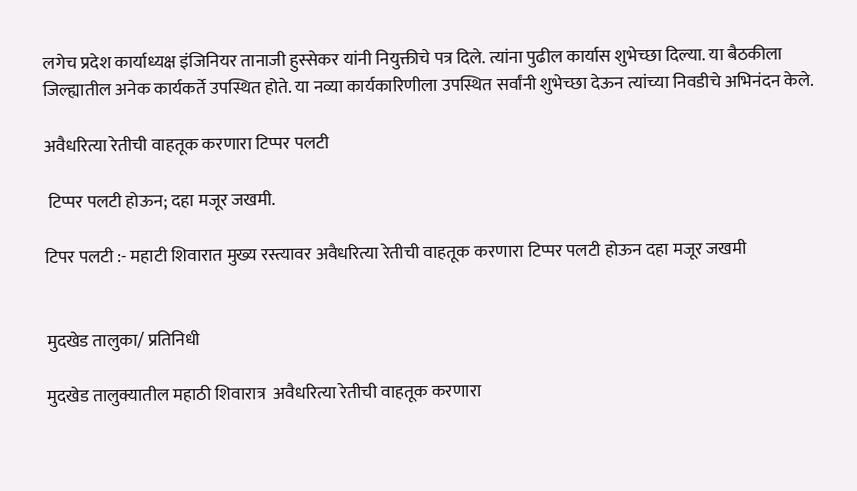लगेच प्रदेश कार्याध्यक्ष इंजिनियर तानाजी हुस्सेकर यांनी नियुक्तीचे पत्र दिले. त्यांना पुढील कार्यास शुभेच्छा दिल्या. या बैठकीला जिल्ह्यातील अनेक कार्यकर्ते उपस्थित होते. या नव्या कार्यकारिणीला उपस्थित सर्वांनी शुभेच्छा देऊन त्यांच्या निवडीचे अभिनंदन केले.

अवैधरित्या रेतीची वाहतूक करणारा टिप्पर पलटी

 टिप्पर पलटी होऊन; दहा मजूर जखमी.

टिपर पलटी :- महाटी शिवारात मुख्य रस्त्यावर अवैधरित्या रेतीची वाहतूक करणारा टिप्पर पलटी होऊन दहा मजूर जखमी


मुदखेड तालुका/ प्रतिनिधी

मुदखेड तालुक्यातील महाठी शिवारात्र  अवैधरित्या रेतीची वाहतूक करणारा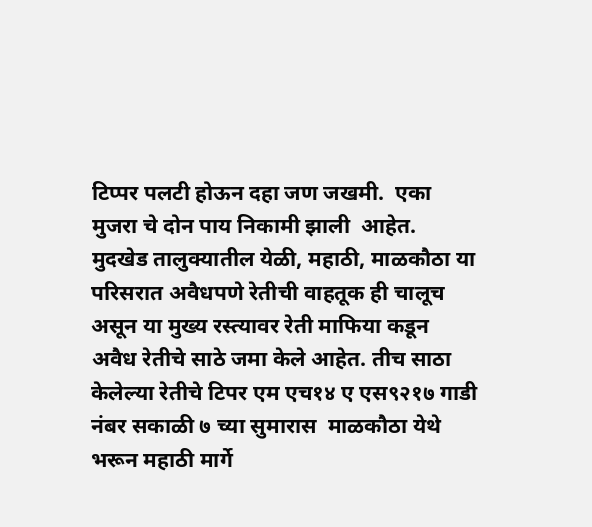टिप्पर पलटी होऊन दहा जण जखमी.  एका मुजरा चे दोन पाय निकामी झाली  आहेत.
मुदखेड तालुक्यातील येळी, महाठी, माळकौठा या परिसरात अवैधपणे रेतीची वाहतूक ही चालूच असून या मुख्य रस्त्यावर रेती माफिया कडून अवैध रेतीचे साठे जमा केले आहेत. तीच साठा केलेल्या रेतीचे टिपर एम एच१४ ए एस९२१७ गाडी नंबर सकाळी ७ च्या सुमारास  माळकौठा येथे भरून महाठी मार्गे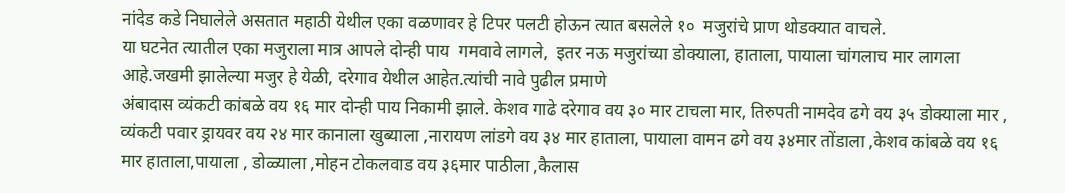नांदेड कडे निघालेले असतात महाठी येथील एका वळणावर हे टिपर पलटी होऊन त्यात बसलेले १०  मजुरांचे प्राण थोडक्यात वाचले.
या घटनेत त्यातील एका मजुराला मात्र आपले दोन्ही पाय  गमवावे लागले,  इतर नऊ मजुरांच्या डोक्याला, हाताला, पायाला चांगलाच मार लागला आहे.जखमी झालेल्या मजुर हे येळी, दरेगाव येथील आहेत.त्यांची नावे पुढील प्रमाणे
अंबादास व्यंकटी कांबळे वय १६ मार दोन्ही पाय निकामी झाले. केशव गाढे दरेगाव वय ३० मार टाचला मार, तिरुपती नामदेव ढगे वय ३५ डोक्याला मार , व्यंकटी पवार ड्रायवर वय २४ मार कानाला खुब्याला ,नारायण लांडगे वय ३४ मार हाताला, पायाला वामन ढगे वय ३४मार तोंडाला ,केशव कांबळे वय १६ मार हाताला,पायाला , डोळ्याला ,मोहन टोकलवाड वय ३६मार पाठीला ,कैलास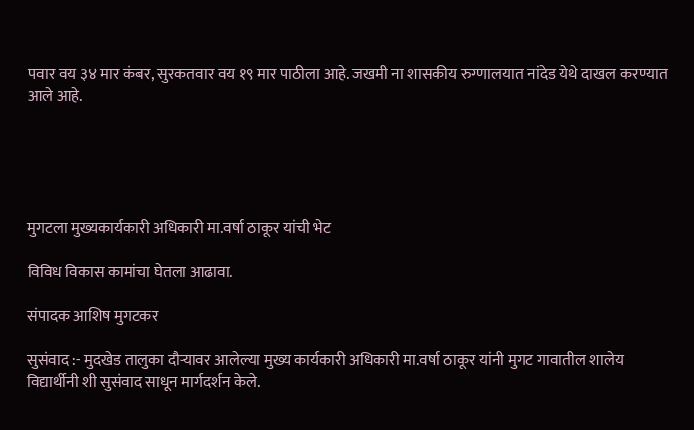पवार वय ३४ मार कंबर, सुरकतवार वय १९ मार पाठीला आहे. जखमी ना शासकीय रुग्णालयात नांदेड येथे दाखल करण्यात आले आहे.





मुगटला मुख्यकार्यकारी अधिकारी मा.वर्षा ठाकूर यांची भेट

विविध विकास कामांचा घेतला आढावा.

संपादक आशिष मुगटकर

सुसंवाद :- मुदखेड तालुका दौऱ्यावर आलेल्या मुख्य कार्यकारी अधिकारी मा.वर्षा ठाकूर यांनी मुगट गावातील शालेय विद्यार्थीनी शी सुसंवाद साधून मार्गदर्शन केले.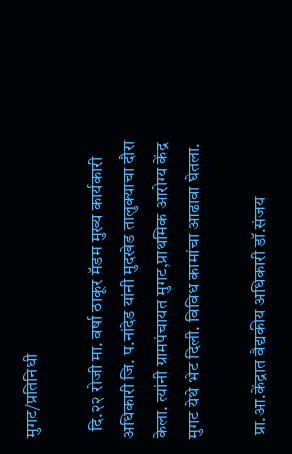मुगट/प्रतिनिधी

  दि.२२ रोजी मा. वर्षा ठाकूर मॅडम मुख्य कार्यकारी अधिकारी जि. प.नांदेड यांनी मुदखेड तालुक्याचा दौरा केला. त्यांनी ग्रामपंचायत मुगट,प्राथमिक आरोग्य केंद्र मुगट येथे भेट दिली. विविध कामांचा आढावा घेतला.

 प्रा.आ.केंद्रात वैद्यकीय अधिकारी डॉ.संजय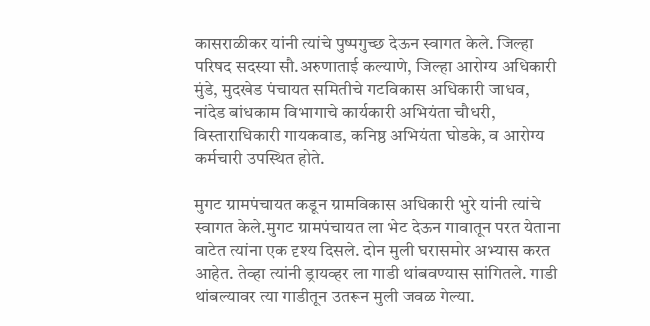कासराळीकर यांनी त्यांचे पुष्पगुच्छ देऊन स्वागत केले. जिल्हा परिषद सदस्या सौ.अरुणाताई कल्याणे, जिल्हा आरोग्य अधिकारी मुंडे, मुदखेड पंचायत समितीचे गटविकास अधिकारी जाधव, नांदेड बांधकाम विभागाचे कार्यकारी अभियंता चौधरी, विस्ताराधिकारी गायकवाड, कनिष्ठ अभियंता घोडके, व आरोग्य कर्मचारी उपस्थित होते.

मुगट ग्रामपंचायत कडून ग्रामविकास अधिकारी भुरे यांनी त्यांचे स्वागत केले.मुगट ग्रामपंचायत ला भेट देऊन गावातून परत येताना वाटेत त्यांना एक दृश्य दिसले. दोन मुली घरासमोर अभ्यास करत आहेत. तेव्हा त्यांनी ड्रायव्हर ला गाडी थांबवण्यास सांगितले. गाडी थांबल्यावर त्या गाडीतून उतरून मुली जवळ गेल्या.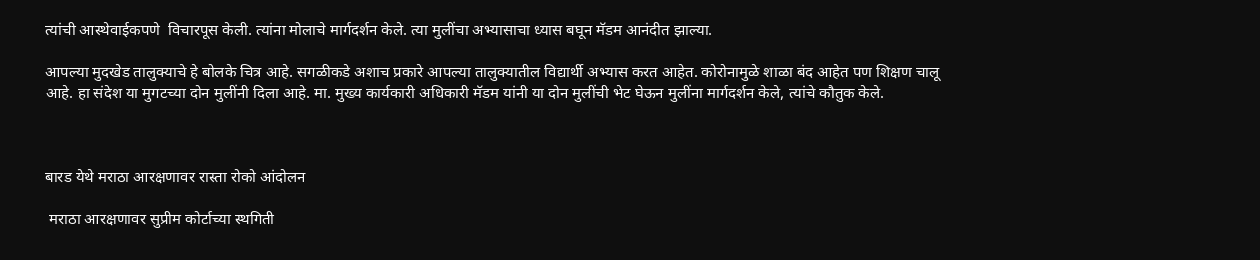त्यांची आस्थेवाईकपणे  विचारपूस केली. त्यांना मोलाचे मार्गदर्शन केले. त्या मुलींचा अभ्यासाचा ध्यास बघून मॅडम आनंदीत झाल्या.

आपल्या मुदखेड तालुक्याचे हे बोलके चित्र आहे. सगळीकडे अशाच प्रकारे आपल्या तालुक्यातील विद्यार्थी अभ्यास करत आहेत. कोरोनामुळे शाळा बंद आहेत पण शिक्षण चालू आहे. हा संदेश या मुगटच्या दोन मुलींनी दिला आहे. मा. मुख्य कार्यकारी अधिकारी मॅडम यांनी या दोन मुलींची भेट घेऊन मुलींना मार्गदर्शन केले, त्यांचे कौतुक केले.



बारड येथे मराठा आरक्षणावर रास्ता रोको आंदोलन

 मराठा आरक्षणावर सुप्रीम कोर्टाच्या स्थगिती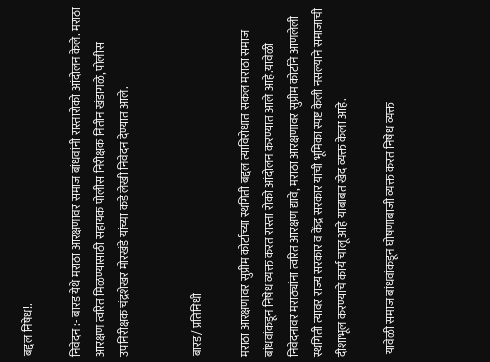बद्दल निषेध!.

निवेदन :- बारड येथे मराठा आरक्षणावर समाज बांधवांनी रास्तारोको आंदोलन केले. मराठा आरक्षण त्वरित मिळण्यासाठी सहायक पोलीस निरीक्षक नितीन खंडागळे, पोलीस उपनिरीक्षक चंद्रशेखर मोरखंडे यांच्या कडे लेखी निवेदन देण्यात आले.


बारड/ प्रतिनिधी

मराठा आरक्षणावर सुप्रीम कोर्टाच्या स्थगिती बद्दल त्याविरोधात सकल मराठा समाज बांधवांकडून निषेध व्यक्त करत रास्ता रोको आंदोलन करण्यात आले आहे.यावेळी निवेदनावर मराठ्यांना त्वरित आरक्षण द्यावे, मराठा आरक्षणावर सुप्रीम कोर्टाने आणलेली स्थगिती त्यावर राज्य सरकार व केंद्र सरकार यांची भूमिका स्पष्ट केली नसल्याने समाजाची दीशाभूल करण्याचे कार्य चालू आहे याबाबत खेद व्यक्त केला आहे.

 यावेळी समाज बांधवांकडून घोषणाबाजी व्यक्त करत निषेध व्यक्त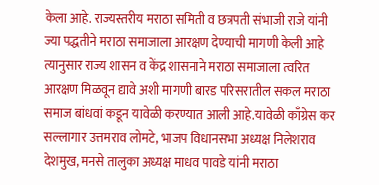केला आहे. राज्यस्तरीय मराठा समिती व छत्रपती संभाजी राजे यांनी ज्या पद्धतीने मराठा समाजाला आरक्षण देण्याची मागणी केली आहे त्यानुसार राज्य शासन व केंद्र शासनाने मराठा समाजाला त्वरित आरक्षण मिळवून द्यावे अशी मागणी बारड परिसरातील सकल मराठा समाज बांधवां कडून यावेळी करण्यात आली आहे.यावेळी काँग्रेस कर सल्लागार उत्तमराव लोमटे, भाजप विधानसभा अध्यक्ष निलेशराव देशमुख, मनसे तालुका अध्यक्ष माधव पावडे यांनी मराठा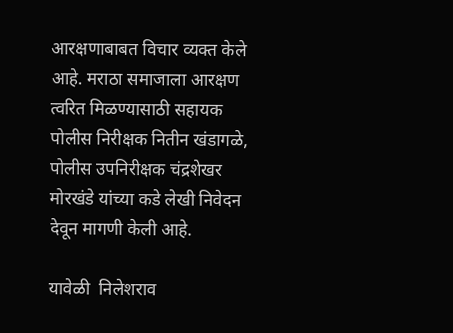आरक्षणाबाबत विचार व्यक्त केले आहे. मराठा समाजाला आरक्षण त्वरित मिळण्यासाठी सहायक पोलीस निरीक्षक नितीन खंडागळे, पोलीस उपनिरीक्षक चंद्रशेखर मोरखंडे यांच्या कडे लेखी निवेदन देवून मागणी केली आहे.

यावेळी  निलेशराव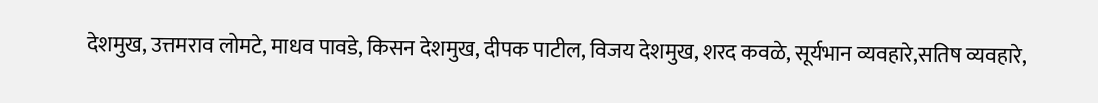देशमुख, उत्तमराव लोमटे, माधव पावडे, किसन देशमुख, दीपक पाटील, विजय देशमुख, शरद कवळे, सूर्यभान व्यवहारे,सतिष व्यवहारे,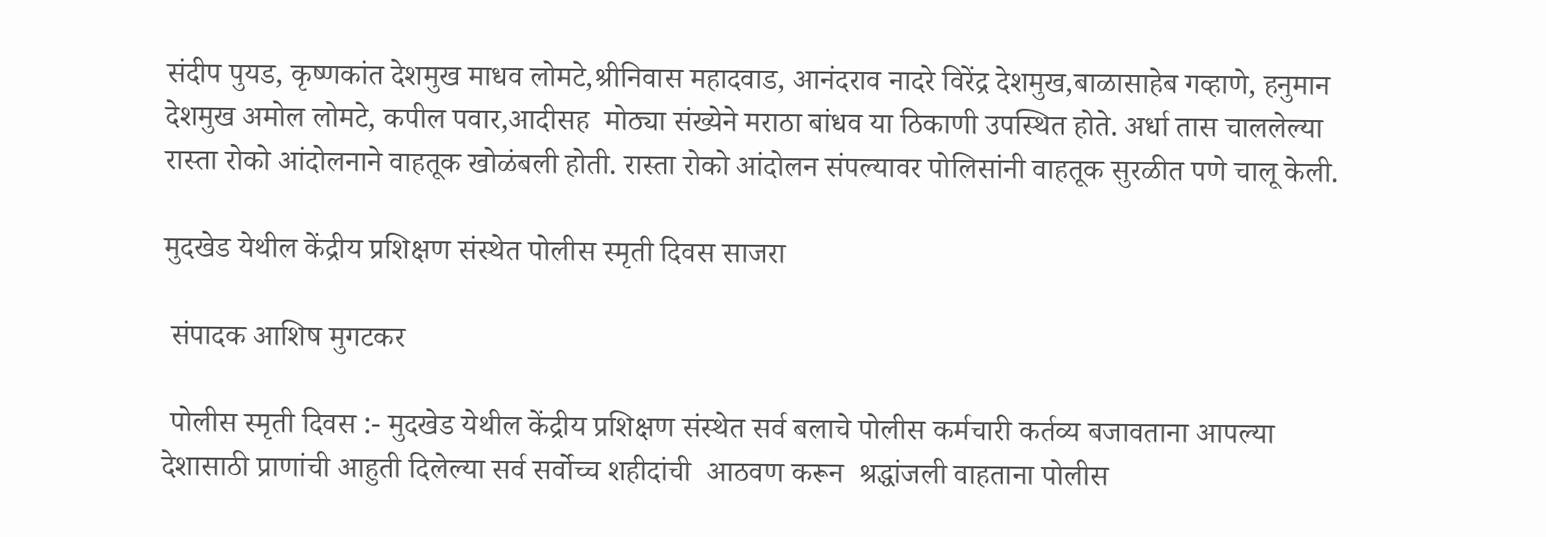संदीप पुयड, कृष्णकांत देशमुख माधव लोमटे,श्रीनिवास महादवाड, आनंदराव नादरे विरेंद्र देशमुख,बाळासाहेब गव्हाणे, हनुमान देशमुख अमोल लोमटे, कपील पवार,आदीसह  मोठ्या संख्येने मराठा बांधव या ठिकाणी उपस्थित होते. अर्धा तास चाललेल्या रास्ता रोको आंदोलनाने वाहतूक खोळंबली होती. रास्ता रोको आंदोलन संपल्यावर पोलिसांनी वाहतूक सुरळीत पणे चालू केली.

मुदखेड येथील केंद्रीय प्रशिक्षण संस्थेत पोलीस स्मृती दिवस साजरा

 संपादक आशिष मुगटकर

 पोलीस स्मृती दिवस :- मुदखेड येथील केंद्रीय प्रशिक्षण संस्थेत सर्व बलाचे पोलीस कर्मचारी कर्तव्य बजावताना आपल्या देशासाठी प्राणांची आहुती दिलेल्या सर्व सर्वोच्च शहीदांची  आठवण करून  श्रद्धांजली वाहताना पोलीस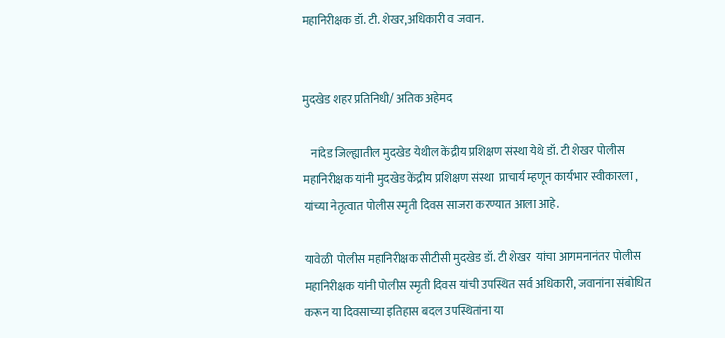महानिरीक्षक डॉ. टी. शेखर,अधिकारी व जवान.


मुदखेड शहर प्रतिनिधी/ अतिक अहेमद

   नांदेड जिल्ह्यातील मुदखेड येथील केंद्रीय प्रशिक्षण संस्था येथे डॉ. टी शेखर पोलीस महानिरीक्षक यांनी मुदखेड केंद्रीय प्रशिक्षण संस्था  प्राचार्य म्हणून कार्यभार स्वीकारला , यांच्या नेतृत्वात पोलीस स्मृती दिवस साजरा करण्यात आला आहे.

यावेळी  पोलीस महानिरीक्षक सीटीसी मुदखेड डॉ. टी शेखर  यांचा आगमनानंतर पोलीस महानिरीक्षक यांनी पोलीस स्मृती दिवस यांची उपस्थित सर्व अधिकारी, जवानांना संबोधित करून या दिवसाच्या इतिहास बदल उपस्थितांना या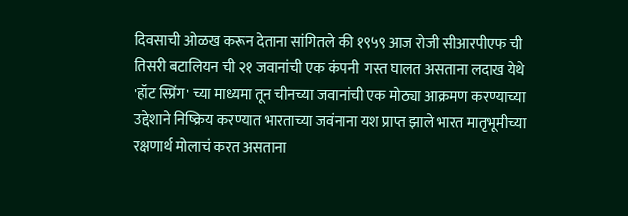दिवसाची ओळख करून देताना सांगितले की १९५९ आज रोजी सीआरपीएफ ची तिसरी बटालियन ची २१ जवानांची एक कंपनी  गस्त घालत असताना लदाख येथे 'हॉट स्प्रिंग' च्या माध्यमा तून चीनच्या जवानांची एक मोठ्या आक्रमण करण्याच्या उद्देशाने निष्क्रिय करण्यात भारताच्या जवंनाना यश प्राप्त झाले भारत मातृभूमीच्या रक्षणार्थ मोलाचं करत असताना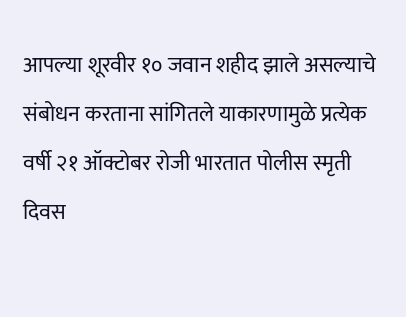आपल्या शूरवीर १० जवान शहीद झाले असल्याचे  संबोधन करताना सांगितले याकारणामुळे प्रत्येक वर्षी २१ ऑक्टोबर रोजी भारतात पोलीस स्मृती दिवस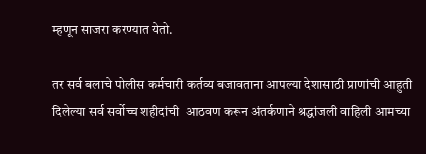म्हणून साजरा करण्यात येतो.

तर सर्व बलाचे पोलीस कर्मचारी कर्तव्य बजावताना आपल्या देशासाठी प्राणांची आहुती दिलेल्या सर्व सर्वोच्च शहीदांची  आठवण करून अंतर्कणाने श्रद्धांजली वाहिली आमच्या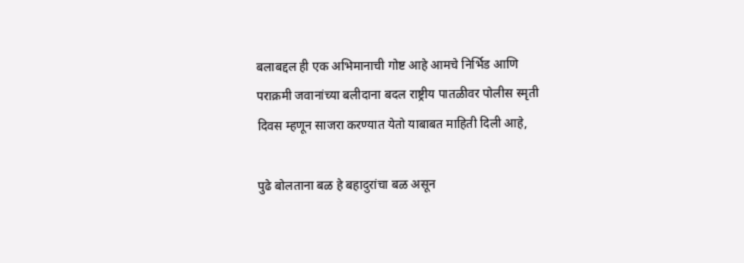बलाबद्दल ही एक अभिमानाची गोष्ट आहे आमचे निर्भिड आणि पराक्रमी जवानांच्या बलीदाना बदल राष्ट्रीय पातळीवर पोलीस स्मृती दिवस म्हणून साजरा करण्यात येतो याबाबत माहिती दिली आहे,

पुढे बोलताना बळ हे बहादुरांचा बळ असून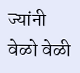ज्यांनी वेळो वेळी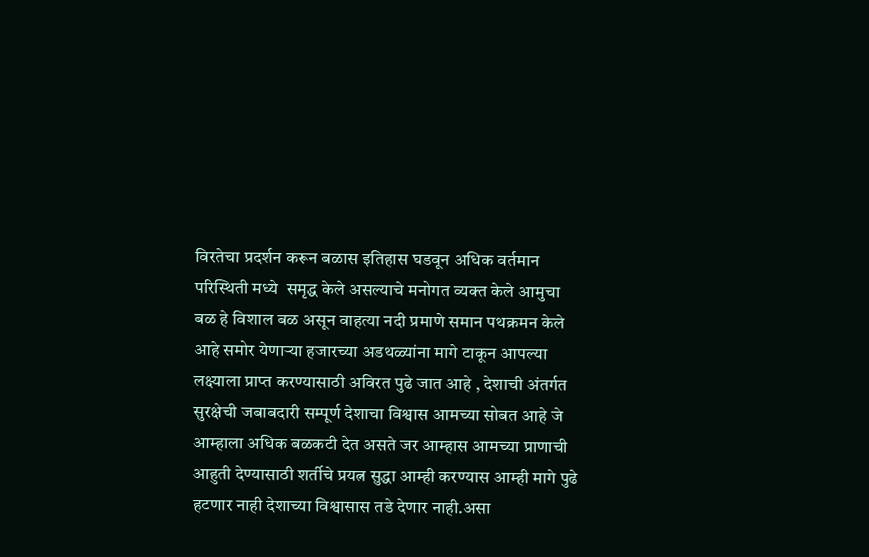विरतेचा प्रदर्शन करून बळास इतिहास घडवून अधिक वर्तमान परिस्थिती मध्ये  समृद्ध केले असल्याचे मनोगत व्यक्त केले आमुचा बळ हे विशाल बळ असून वाहत्या नदी प्रमाणे समान पथक्रमन केले आहे समोर येणाऱ्या हजारच्या अडथळ्यांना मागे टाकून आपल्या लक्ष्याला प्राप्त करण्यासाठी अविरत पुढे जात आहे , देशाची अंतर्गत सुरक्षेची जबाबदारी सम्पूर्ण देशाचा विश्वास आमच्या सोबत आहे जे आम्हाला अधिक बळकटी देत असते जर आम्हास आमच्या प्राणाची आहुती देण्यासाठी शर्तीचे प्रयत्न सुद्धा आम्ही करण्यास आम्ही मागे पुढे हटणार नाही देशाच्या विश्वासास तडे देणार नाही.असा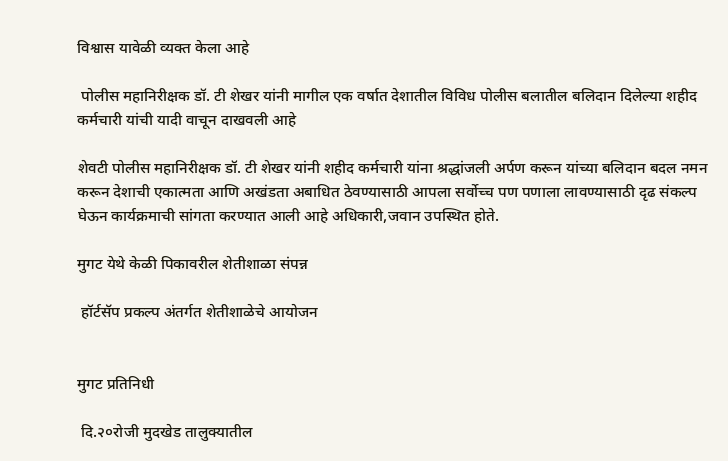विश्वास यावेळी व्यक्त केला आहे

 पोलीस महानिरीक्षक डॉ. टी शेखर यांनी मागील एक वर्षात देशातील विविध पोलीस बलातील बलिदान दिलेल्या शहीद कर्मचारी यांची यादी वाचून दाखवली आहे

शेवटी पोलीस महानिरीक्षक डॉ. टी शेखर यांनी शहीद कर्मचारी यांना श्रद्धांजली अर्पण करून यांच्या बलिदान बदल नमन करून देशाची एकात्मता आणि अखंडता अबाधित ठेवण्यासाठी आपला सर्वोच्च पण पणाला लावण्यासाठी दृढ संकल्प घेऊन कार्यक्रमाची सांगता करण्यात आली आहे अधिकारी,जवान उपस्थित होते.

मुगट येथे केळी पिकावरील शेतीशाळा संपन्न

 हॉर्टसॅप प्रकल्प अंतर्गत शेतीशाळेचे आयोजन


मुगट प्रतिनिधी

 दि.२०रोजी मुदखेड तालुक्यातील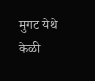मुगट येथे केळी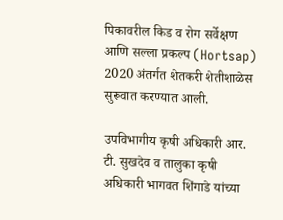पिकावरील किड व रोग सर्वेक्षण आणि सल्ला प्रकल्प (Hortsap) 2020 अंतर्गत शेतकरी शेतीशाळेस सुरूवात करण्यात आली.

उपविभागीय कृषी अधिकारी आर. टी. सुखदेव व तालुका कृषी अधिकारी भागवत शिंगाडे यांच्या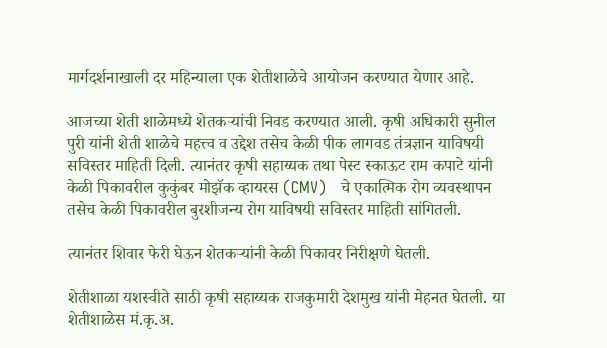मार्गदर्शनाखाली दर महिन्याला एक शेतीशाळेचे आयोजन करण्यात येणार आहे.

आजच्या शेती शाळेमध्ये शेतकऱ्यांची निवड करण्यात आली. कृषी अधिकारी सुनील पुरी यांनी शेती शाळेचे महत्त्व व उद्देश तसेच केळी पीक लागवड तंत्रज्ञान याविषयी सविस्तर माहिती दिली. त्यानंतर कृषी सहाय्यक तथा पेस्ट स्काऊट राम कपाटे यांनी केळी पिकावरील कुकुंबर मोझॅक व्हायरस (CMV)   चे एकात्मिक रोग व्यवस्थापन तसेच केळी पिकावरील बुरशीजन्य रोग याविषयी सविस्तर माहिती सांगितली.

त्यानंतर शिवार फेरी घेऊन शेतकऱ्यांनी केळी पिकावर निरीक्षणे घेतली.

शेतीशाळा यशस्वीते साठी कृषी सहाय्यक राजकुमारी देशमुख यांनी मेहनत घेतली. या शेतीशाळेस मं.कृ.अ.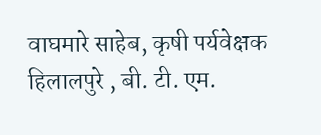वाघमारे साहेब, कृषी पर्यवेक्षक हिलालपुरे , बी. टी. एम.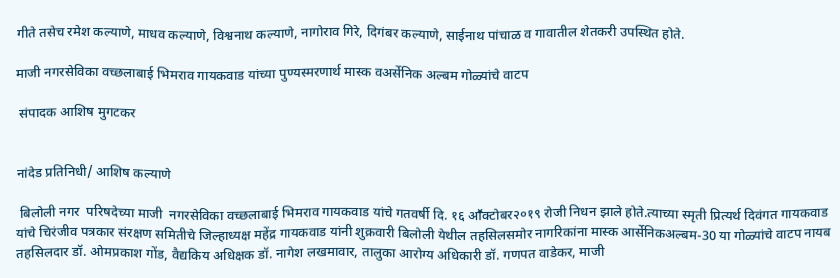गीते तसेच रमेश कल्याणे, माधव कल्याणे, विश्वनाथ कल्याणे, नागोराव गिरे, दिगंबर कल्याणे, साईनाथ पांचाळ व गावातील शेतकरी उपस्थित होते.

माजी नगरसेविका वच्छलाबाई भिमराव गायकवाड यांच्या पुण्यस्मरणार्थ मास्क वअर्सेनिक अल्बम गोळ्यांचे वाटप

 संपादक आशिष मुगटकर


नांदेड प्रतिनिधी/ आशिष कल्याणे

 बिलोली नगर  परिषदेच्या माजी  नगरसेविका वच्छलाबाई भिमराव गायकवाड यांचे गतवर्षी दि. १६ आॕक्टोबर२०१९ रोजी निधन झाले होते.त्याच्या स्मृती प्रित्यर्थ दिवंगत गायकवाड यांचे चिरंजीव पत्रकार संरक्षण समितीचे जिल्हाध्यक्ष महेंद्र गायकवाड यांनी शुक्रवारी बिलोली येथील तहसिलसमोर नागरिकांना मास्क आर्सेनिकअल्बम-30 या गोळ्यांचे वाटप नायब तहसिलदार डॉ. ओमप्रकाश गोंड, वैद्यकिय अधिक्षक डॉ. नागेश लखमावार, तालुका आरोग्य अधिकारी डॉ. गणपत वाडेकर, माजी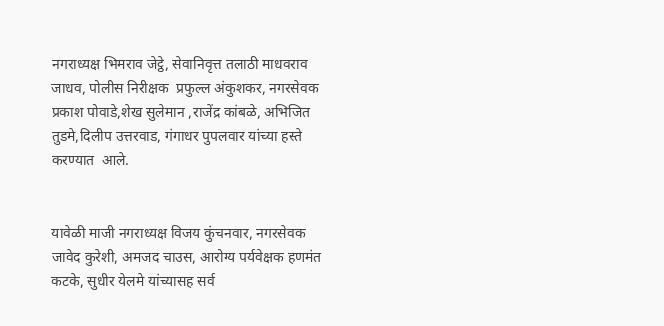नगराध्यक्ष भिमराव जेट्ठे, सेवानिवृत्त तलाठी माधवराव जाधव, पोलीस निरीक्षक  प्रफुल्ल अंकुशकर, नगरसेवक प्रकाश पोवाडे,शेख सुलेमान ,राजेंद्र कांबळे, अभिजित तुडमे,दिलीप उत्तरवाड, गंगाधर पुपलवार यांच्या हस्ते करण्यात  आले.


यावेळी माजी नगराध्यक्ष विजय कुंचनवार, नगरसेवक जावेद कुरेशी, अमजद चाउस, आरोग्य पर्यवेक्षक हणमंत कटके, सुधीर येलमे यांच्यासह सर्व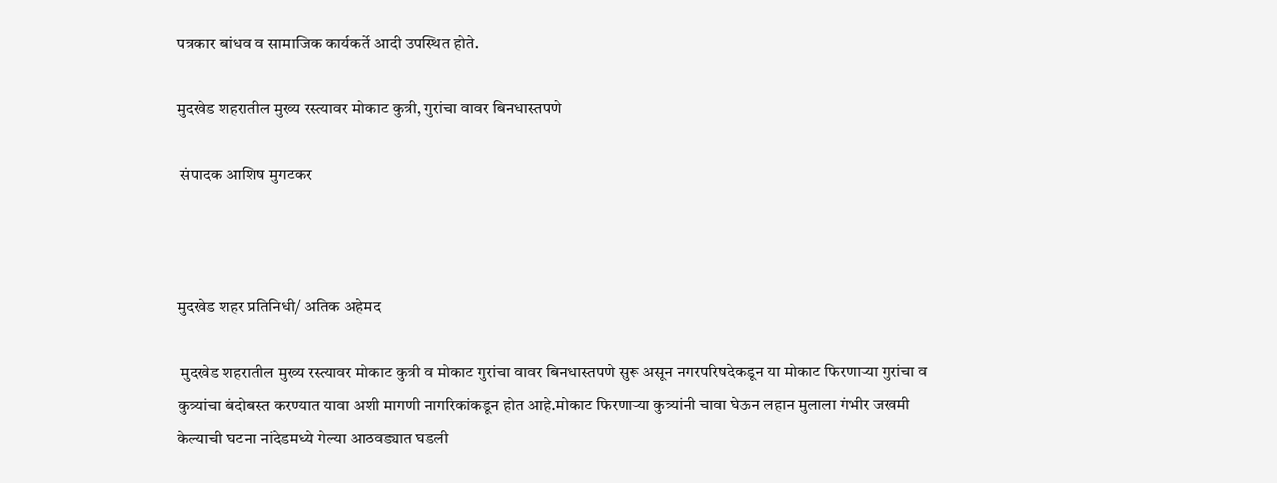पत्रकार बांधव व सामाजिक कार्यकर्ते आदी उपस्थित होते.

मुदखेड शहरातील मुख्य रस्त्यावर मोकाट कुत्री, गुरांचा वावर बिनधास्तपणे

 संपादक आशिष मुगटकर



मुदखेड शहर प्रतिनिधी/ अतिक अहेमद

 मुदखेड शहरातील मुख्य रस्त्यावर मोकाट कुत्री व मोकाट गुरांचा वावर बिनधास्तपणे सुरू असून नगरपरिषदेकडून या मोकाट फिरणाऱ्या गुरांचा व कुत्र्यांचा बंदोबस्त करण्यात यावा अशी मागणी नागरिकांकडून होत आहे.मोकाट फिरणाऱ्या कुत्र्यांनी चावा घेऊन लहान मुलाला गंभीर जखमी केल्याची घटना नांदेडमध्ये गेल्या आठवड्यात घडली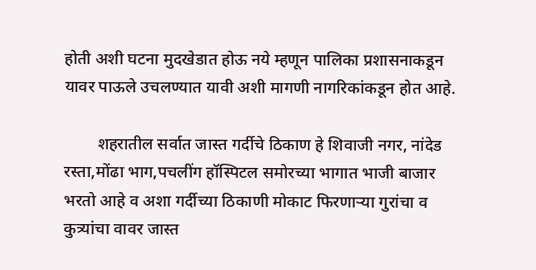होती अशी घटना मुदखेडात होऊ नये म्हणून पालिका प्रशासनाकडून यावर पाऊले उचलण्यात यावी अशी मागणी नागरिकांकडून होत आहे.

        शहरातील सर्वात जास्त गर्दीचे ठिकाण हे शिवाजी नगर, नांदेड रस्ता,मोंढा भाग,पचलींग हॉस्पिटल समोरच्या भागात भाजी बाजार भरतो आहे व अशा गर्दीच्या ठिकाणी मोकाट फिरणाऱ्या गुरांचा व कुत्र्यांचा वावर जास्त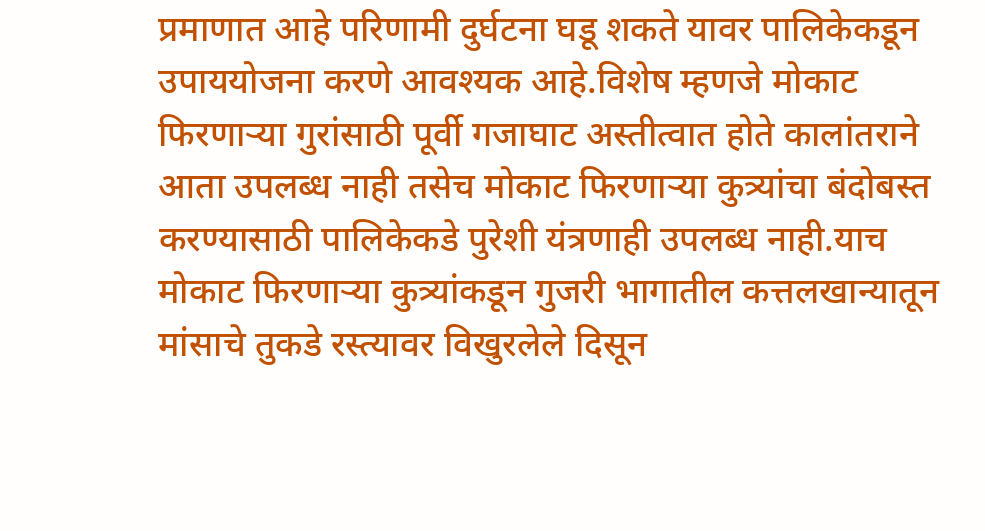प्रमाणात आहे परिणामी दुर्घटना घडू शकते यावर पालिकेकडून उपाययोजना करणे आवश्यक आहे.विशेष म्हणजे मोकाट फिरणाऱ्या गुरांसाठी पूर्वी गजाघाट अस्तीत्वात होते कालांतराने आता उपलब्ध नाही तसेच मोकाट फिरणाऱ्या कुत्र्यांचा बंदोबस्त करण्यासाठी पालिकेकडे पुरेशी यंत्रणाही उपलब्ध नाही.याच मोकाट फिरणाऱ्या कुत्र्यांकडून गुजरी भागातील कत्तलखान्यातून मांसाचे तुकडे रस्त्यावर विखुरलेले दिसून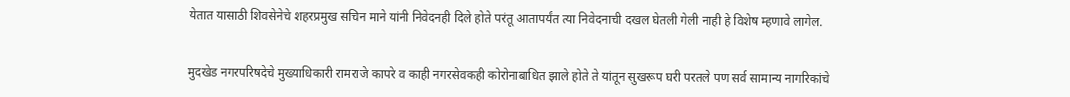येतात यासाठी शिवसेनेचे शहरप्रमुख सचिन माने यांनी निवेदनही दिले होते परंतू आतापर्यंत त्या निवेदनाची दखल घेतली गेली नाही हे विशेष म्हणावे लागेल.


मुदखेड नगरपरिषदेचे मुख्याधिकारी रामराजे कापरे व काही नगरसेवकही कोरोनाबाधित झाले होते ते यांतून सुखरूप घरी परतले पण सर्व सामान्य नागरिकांचे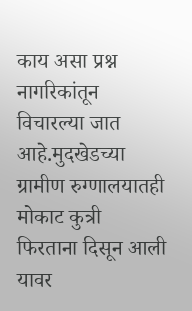काय असा प्रश्न नागरिकांतून विचारल्या जात आहे.मुदखेडच्या ग्रामीण रुग्णालयातही मोकाट कुत्री फिरताना दिसून आली यावर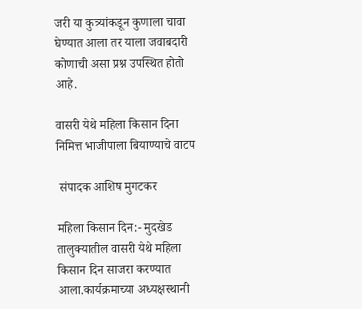जरी या कुत्र्यांकडून कुणाला चावा घेण्यात आला तर याला जवाबदारी कोणाची असा प्रश्न उपस्थित होतो आहे.

वासरी येथे महिला किसान दिना निमित्त भाजीपाला बियाण्याचे वाटप

 संपादक आशिष मुगटकर

महिला किसान दिन:- मुदखेड तालुक्यातील वासरी येथे महिला किसान दिन साजरा करण्यात आला.कार्यक्रमाच्या अध्यक्षस्थानी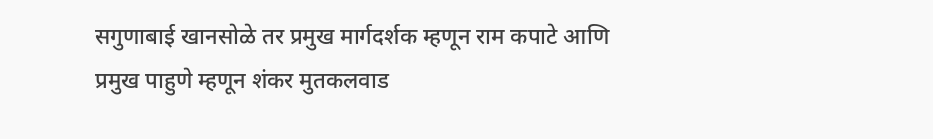सगुणाबाई खानसोळे तर प्रमुख मार्गदर्शक म्हणून राम कपाटे आणि प्रमुख पाहुणे म्हणून शंकर मुतकलवाड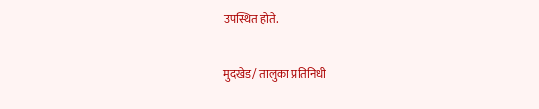उपस्थित होते.

मुदखेड/ तालुका प्रतिनिधी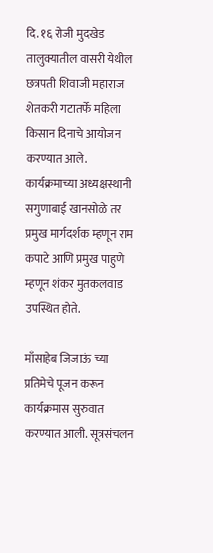दि. १६ रोजी मुदखेड तालुक्यातील वासरी येथील छत्रपती शिवाजी महाराज शेतकरी गटातर्फे महिला किसान दिनाचे आयोजन करण्यात आले. कार्यक्रमाच्या अध्यक्षस्थानी सगुणाबाई खानसोळे तर प्रमुख मार्गदर्शक म्हणून राम कपाटे आणि प्रमुख पाहुणे म्हणून शंकर मुतकलवाड उपस्थित होते.

माँसाहेब जिजाऊं च्या प्रतिमेचे पूजन करून कार्यक्रमास सुरुवात करण्यात आली. सूत्रसंचलन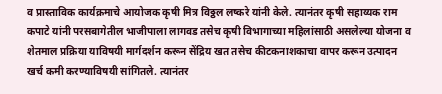व प्रास्ताविक कार्यक्रमाचे आयोजक कृषी मित्र विठ्ठल लष्करे यांनी केले. त्यानंतर कृषी सहाय्यक राम कपाटे यांनी परसबागेतील भाजीपाला लागवड तसेच कृषी विभागाच्या महिलांसाठी असलेल्या योजना व शेतमाल प्रक्रिया याविषयी मार्गदर्शन करून सेंद्रिय खत तसेच कीटकनाशकाचा वापर करून उत्पादन खर्च कमी करण्याविषयी सांगितले. त्यानंतर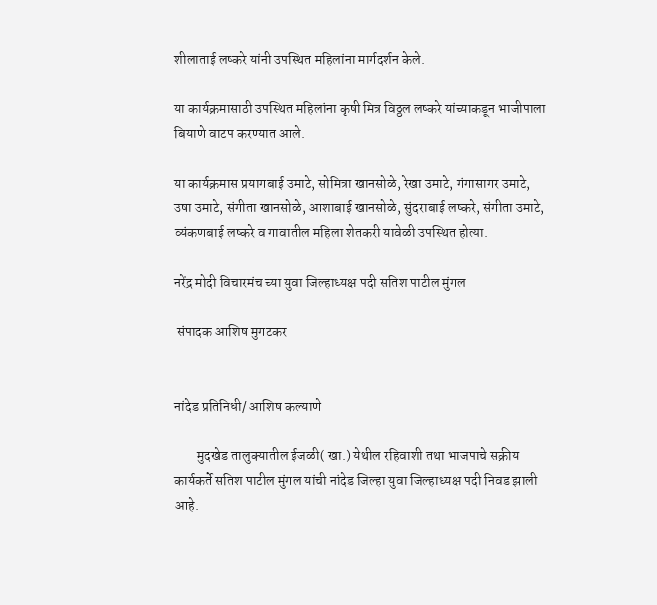शीलाताई लष्करे यांनी उपस्थित महिलांना मार्गदर्शन केले.

या कार्यक्रमासाठी उपस्थित महिलांना कृषी मित्र विठ्ठल लष्करे यांच्याकडून भाजीपाला बियाणे वाटप करण्यात आले.

या कार्यक्रमास प्रयागबाई उमाटे, सोमित्रा खानसोळे, रेखा उमाटे, गंगासागर उमाटे, उषा उमाटे, संगीता खानसोळे, आशाबाई खानसोळे, सुंदराबाई लष्करे, संगीता उमाटे, व्यंकणबाई लष्करे व गावातील महिला शेतकरी यावेळी उपस्थित होत्या.

नरेंद्र मोदी विचारमंच च्या युवा जिल्हाध्यक्ष पदी सतिश पाटील मुंगल

 संपादक आशिष मुगटकर


नांदेड प्रतिनिधी/ आशिष कल्याणे

        मुदखेड तालुक्यातील ईजळी( खा.) येथील रहिवाशी तथा भाजपाचे सक्रीय कार्यकर्ते सतिश पाटील मुंगल यांची नांदेड जिल्हा युवा जिल्हाध्यक्ष पदी निवड झाली आहे.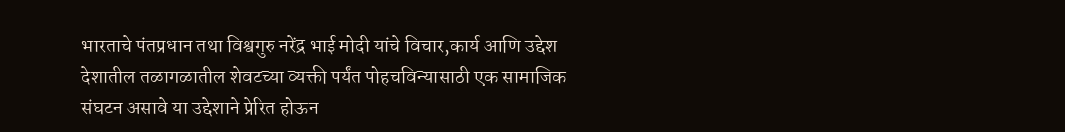भारताचे पंतप्रधान तथा विश्वगुरु नरेंद्र भाई मोदी यांचे विचार,कार्य आणि उद्देश देशातील तळागळातील शेवटच्या व्यक्ती पर्यंत पोहचविन्यासाठी एक सामाजिक संघटन असावे या उद्देशाने प्रेरित होऊन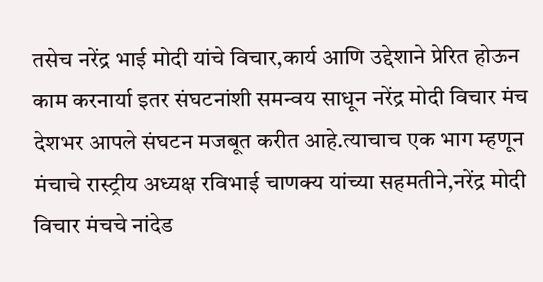तसेच नरेंद्र भाई मोदी यांचे विचार,कार्य आणि उद्देशाने प्रेरित होऊन काम करनार्या इतर संघटनांशी समन्वय साधून नरेंद्र मोदी विचार मंच देशभर आपले संघटन मजबूत करीत आहे.त्याचाच एक भाग म्हणून मंचाचे रास्ट्रीय अध्यक्ष रविभाई चाणक्य यांच्या सहमतीने,नरेंद्र मोदी विचार मंचचे नांदेड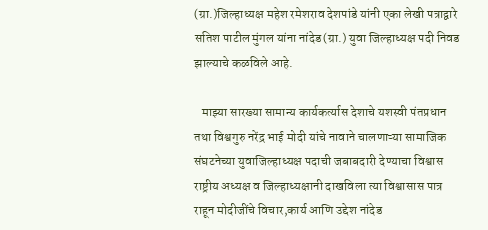(ग्रा.)जिल्हाध्यक्ष महेश रमेशराव देशपांडे यांनी एका लेखी पत्राद्वारे सतिश पाटील मुंगल यांना नांदेड(ग्रा.) युवा जिल्हाध्यक्ष पदी निवड झाल्याचे कळविले आहे.

   माझ्या सारख्या सामान्य कार्यकर्त्यास देशाचे यशस्वी पंतप्रधान तथा विश्वगुरु नरेंद्र भाई मोदी यांचे नावाने चालणाऱ्या सामाजिक संघटनेच्या युवाजिल्हाध्यक्ष पदाची जबाबदारी देण्याचा विश्वास राष्ट्रीय अध्यक्ष व जिल्हाध्यक्षानी दाखविला त्या विश्वासास पात्र राहून मोदीजींचे विचार,कार्य आणि उद्देश नांदेड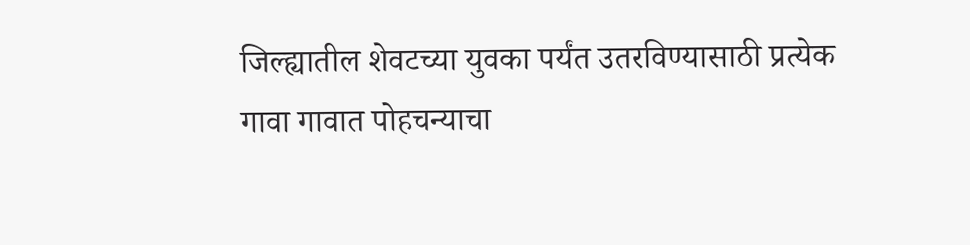जिल्ह्यातील शेवटच्या युवका पर्यंत उतरविण्यासाठी प्रत्येक गावा गावात पोहचन्याचा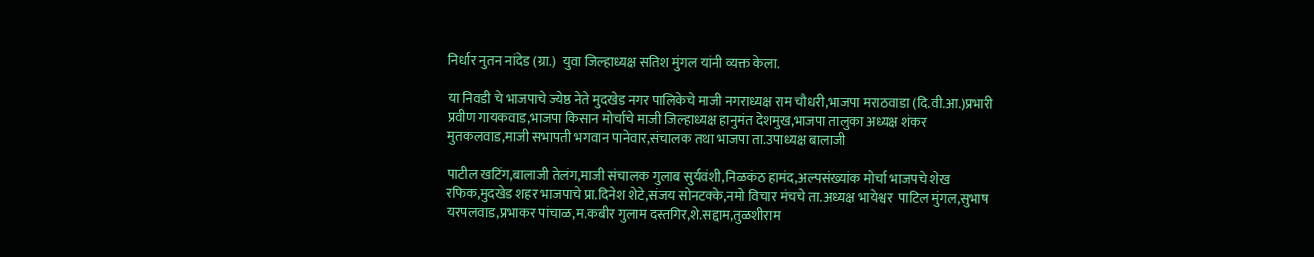निर्धार नुतन नांदेड (ग्रा.)  युवा जिल्हाध्यक्ष सतिश मुंगल यांनी व्यक्त केला.

या निवडी चे भाजपाचे ज्येष्ठ नेते मुदखेड नगर पालिकेचे माजी नगराध्यक्ष राम चौधरी,भाजपा मराठवाडा (दि.वी.आ.)प्रभारी  प्रवीण गायकवाड,भाजपा किसान मोर्चाचे माजी जिल्हाध्यक्ष हानुमंत देशमुख,भाजपा तालुका अध्यक्ष शंकर मुतकलवाड,माजी सभापती भगवान पानेवार,संचालक तथा भाजपा ता.उपाध्यक्ष बालाजी

पाटील खटिंग,बालाजी तेलंग,माजी संचालक गुलाब सुर्यवंशी,निळकंठ हामंद,अल्पसंख्यांक मोर्चा भाजपचे शेख रफिक,मुदखेड शहर भाजपाचे प्रा.दिनेश शेटे,संजय सोनटक्के,नमो विचार मंचचे ता.अध्यक्ष भायेश्वर  पाटिल मुंगल,सुभाष यरपलवाड,प्रभाकर पांचाळ,म.कबीर गुलाम दस्तगिर,शे.सद्दाम,तुळशीराम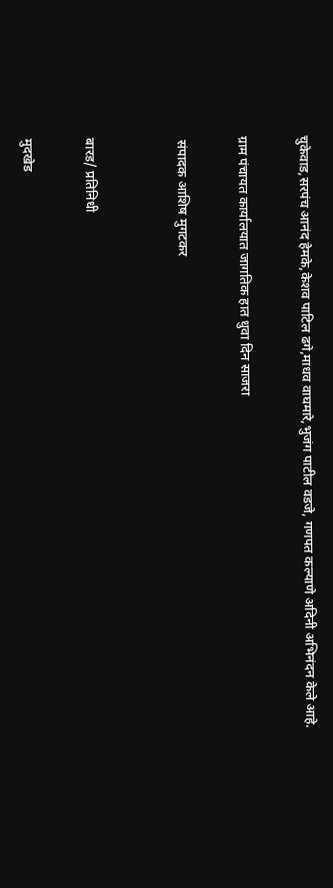चुकेवाड,सरपंच आनंद हेमके,केशव पाटिल ढगे,माधव वाघमारे,भुजंग पाटील वडजे, गणपत कल्याणे अदिनी अभिनंदन केले आहे.

ग्राम पंचायत कार्यालयात जागतिक हात धुवा दिन साजरा

 संपादक आशिष मुगटकर


बारड/ प्रतिनिधी

मुदखेड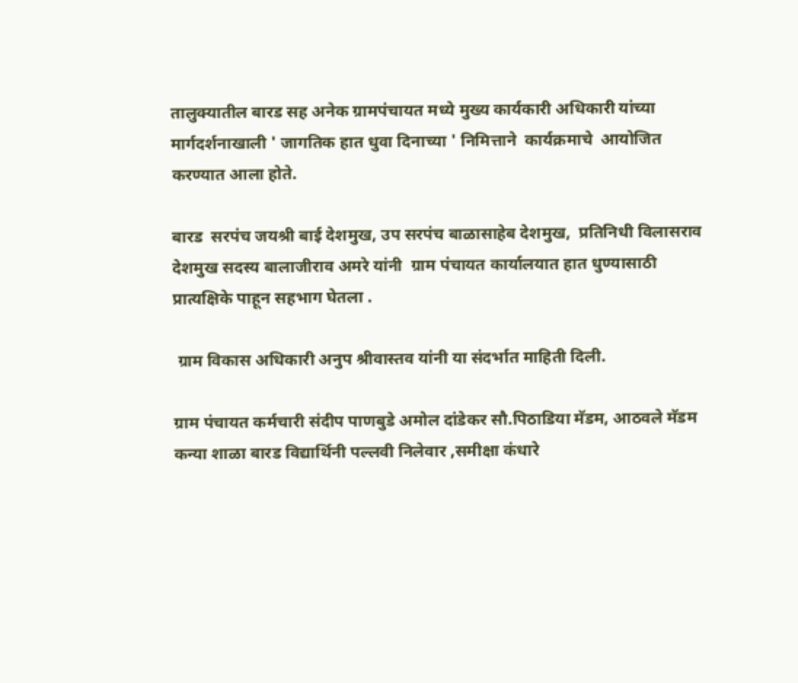तालुक्यातील बारड सह अनेक ग्रामपंचायत मध्ये मुख्य कार्यकारी अधिकारी यांच्या मार्गदर्शनाखाली ' जागतिक हात धुवा दिनाच्या ' निमित्ताने  कार्यक्रमाचे  आयोजित करण्यात आला होते.

बारड  सरपंच जयश्री बाई देशमुख, उप सरपंच बाळासाहेब देशमुख,  प्रतिनिधी विलासराव देशमुख सदस्य बालाजीराव अमरे यांनी  ग्राम पंचायत कार्यालयात हात धुण्यासाठी प्रात्यक्षिके पाहून सहभाग घेतला .

 ग्राम विकास अधिकारी अनुप श्रीवास्तव यांनी या संदर्भात माहिती दिली.

ग्राम पंचायत कर्मचारी संदीप पाणबुडे अमोल दांडेकर सौ.पिठाडिया मॅडम, आठवले मॅडम कन्या शाळा बारड विद्यार्थिनी पल्लवी निलेवार ,समीक्षा कंधारे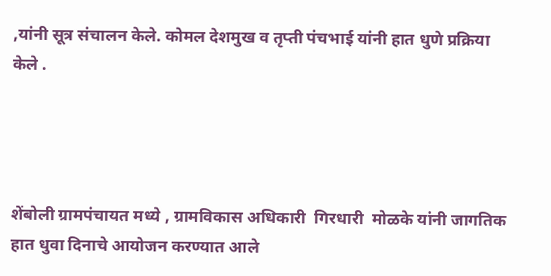,यांनी सूत्र संचालन केले. कोमल देशमुख व तृप्ती पंचभाई यांनी हात धुणे प्रक्रिया केले .




शेंबोली ग्रामपंचायत मध्ये , ग्रामविकास अधिकारी  गिरधारी  मोळके यांनी जागतिक हात धुवा दिनाचे आयोजन करण्यात आले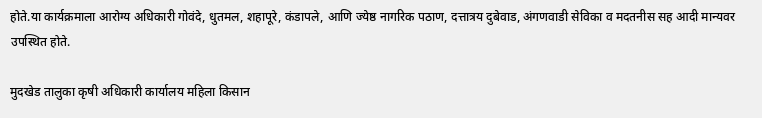होते.या कार्यक्रमाला आरोग्य अधिकारी गोवंदे, धुतमल, शहापूरे, कंडापले, आणि ज्येष्ठ नागरिक पठाण, दत्तात्रय दुबेवाड, अंगणवाडी सेविका व मदतनीस सह आदी मान्यवर उपस्थित होते.

मुदखेड तालुका कृषी अधिकारी कार्यालय महिला किसान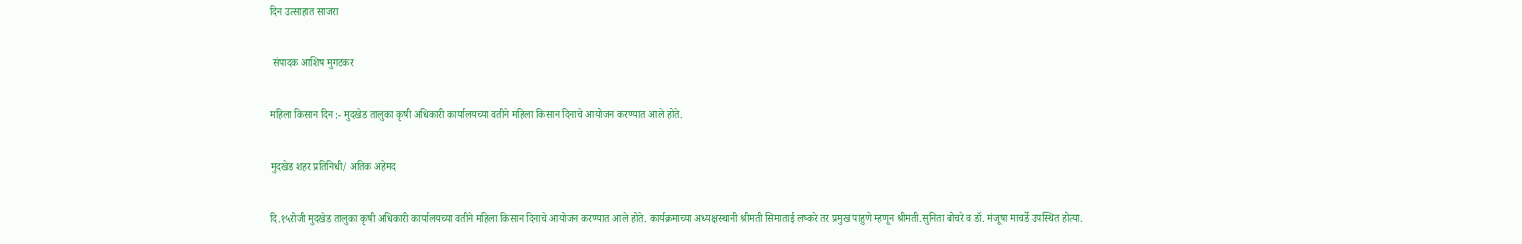दिन उत्साहात साजरा

 संपादक आशिष मुगटकर

महिला किसान दिन :- मुदखेड तालुका कृषी अधिकारी कार्यालयच्या वतीने महिला किसान दिनाचे आयोजन करण्यात आले होते.

मुदखेड शहर प्रतिनिधी/ अतिक अहेमद

दि.१५रोजी मुदखेड तालुका कृषी अधिकारी कार्यालयच्या वतीने महिला किसान दिनाचे आयोजन करण्यात आले होते. कार्यक्रमाच्या अध्यक्षस्थानी श्रीमती सिमाताई लष्करे तर प्रमुख पाहुणे म्हणून श्रीमती.सुनिता बोचरे व डॉ. मंजूषा माचर्डे उपस्थित होत्या.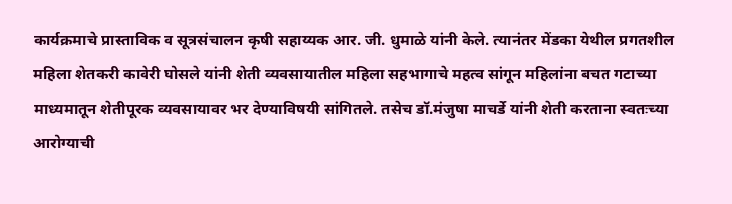कार्यक्रमाचे प्रास्ताविक व सूत्रसंचालन कृषी सहाय्यक आर. जी. धुमाळे यांनी केले. त्यानंतर मेंडका येथील प्रगतशील महिला शेतकरी कावेरी घोसले यांनी शेती व्यवसायातील महिला सहभागाचे महत्व सांगून महिलांना बचत गटाच्या माध्यमातून शेतीपूरक व्यवसायावर भर देण्याविषयी सांगितले. तसेच डॉ.मंजुषा माचर्डे यांनी शेती करताना स्वतःच्या आरोग्याची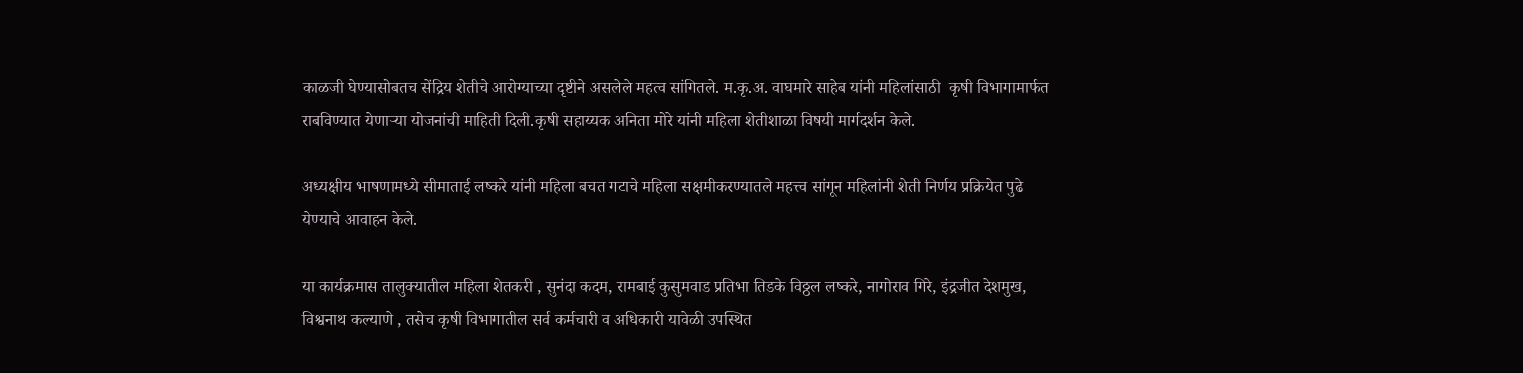काळजी घेण्यासोबतच सेंद्रिय शेतीचे आरोग्याच्या दृष्टीने असलेले महत्व सांगितले. म.कृ.अ. वाघमारे साहेब यांनी महिलांसाठी  कृषी विभागामार्फत राबविण्यात येणाऱ्या योजनांची माहिती दिली.कृषी सहाय्यक अनिता मोरे यांनी महिला शेतीशाळा विषयी मार्गदर्शन केले.

अध्यक्षीय भाषणामध्ये सीमाताई लष्करे यांनी महिला बचत गटाचे महिला सक्षमीकरण्यातले महत्त्व सांगून महिलांनी शेती निर्णय प्रक्रियेत पुढे येण्याचे आवाहन केले.

या कार्यक्रमास तालुक्यातील महिला शेतकरी , सुनंदा कदम, रामबाई कुसुमवाड प्रतिभा तिडके विठ्ठल लष्करे, नागोराव गिरे, इंद्रजीत देशमुख, विश्वनाथ कल्याणे , तसेच कृषी विभागातील सर्व कर्मचारी व अधिकारी यावेळी उपस्थित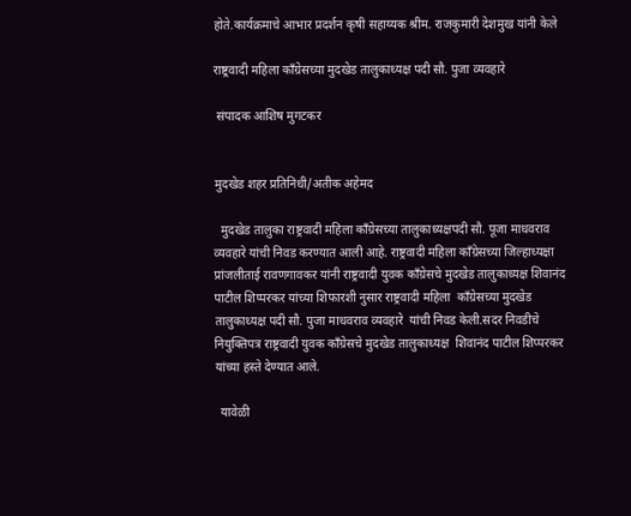होते.कार्यक्रमाचे आभार प्रदर्शन कृषी सहाय्यक श्रीम. राजकुमारी देशमुख यांनी केले

राष्ट्रवादी महिला काँग्रेसच्या मुदखेड तालुकाध्यक्ष पदी सौ. पुजा व्यवहारे

 संपादक आशिष मुगटकर


मुदखेड शहर प्रतिनिधी/अतीक अहेमद

  मुदखेड तालुका राष्ट्रवादी महिला काँग्रेसच्या तालुकाध्यक्षपदी सौ. पूजा माधवराव व्यवहारे यांची निवड करण्यात आली आहे. राष्ट्रवादी महिला काँग्रेसच्या जिल्हाध्यक्षा प्रांजलीताई रावणगावकर यांनी राष्ट्रवादी युवक काँग्रेसचे मुदखेड तालुकाध्यक्ष शिवानंद पाटील शिप्परकर यांच्या शिफारशी नुसार राष्ट्रवादी महिला  काँग्रेसच्या मुदखेड तालुकाध्यक्ष पदी सौ. पुजा माधवराव व्यवहारे  यांची निवड केली.सदर निवडीचे नियुक्तिपत्र राष्ट्रवादी युवक काँग्रेसचे मुदखेड तालुकाध्यक्ष  शिवानंद पाटील शिप्परकर  यांच्या हस्ते देण्यात आले.

  यावेळी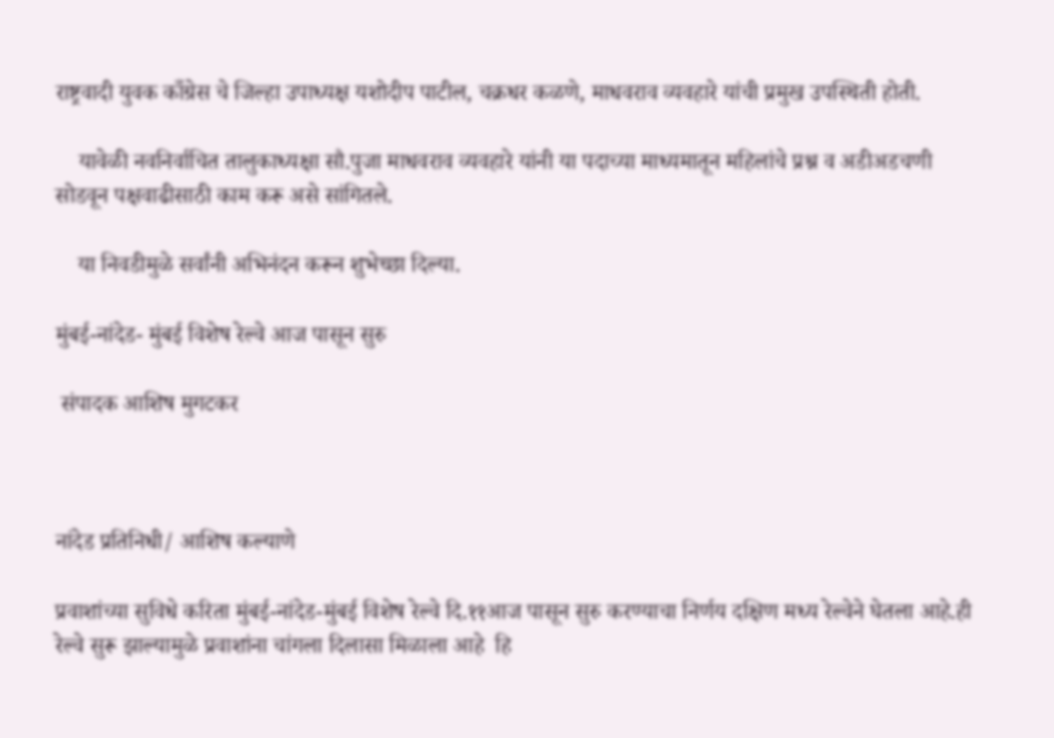राष्ट्रवादी युवक काँग्रेस चे जिल्हा उपाध्यक्ष यशोदीप पाटील, चक्रधर कळणे, माधवराव व्यवहारे यांची प्रमुख उपस्थिती होती.

    यावेळी नवनिर्वाचित तालुकाध्यक्षा सौ.पुजा माधवराव व्यवहारे यांनी या पदाच्या माध्यमातून महिलांचे प्रश्न व अडीअडचणी सोडवून पक्षवाढीसाठी काम करू असे सांगितले.

    या निवडीमुळे सर्वांनी अभिनंदन करून शुभेच्छा दिल्या.

मुंबई-नांदेड- मुंबई विशेष रेल्वे आज पासून सुरु

 संपादक आशिष मुगटकर



नांदेड प्रतिनिधी/ आशिष कल्याणे

प्रवाशांच्या सुविधे करिता मुंबई-नांदेड-मुंबई विशेष रेल्वे दि.११आज पासून सुरु करण्याचा निर्णय दक्षिण मध्य रेल्वेने घेतला आहे.ही रेल्वे सुरू झाल्यामुळे प्रवाशांना चांगला दिलासा मिळाला आहे  हि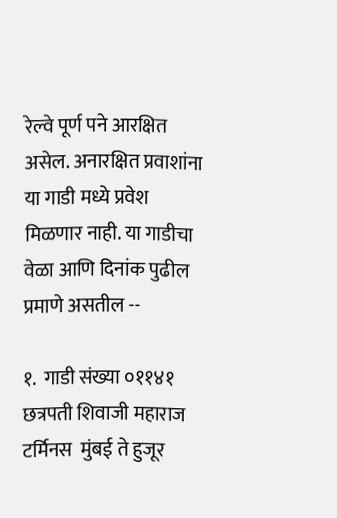रेल्वे पूर्ण पने आरक्षित असेल. अनारक्षित प्रवाशांना या गाडी मध्ये प्रवेश मिळणार नाही. या गाडीचा वेळा आणि दिनांक पुढील प्रमाणे असतील --

१.  गाडी संख्या ०११४१  छत्रपती शिवाजी महाराज टर्मिनस  मुंबई ते हुजूर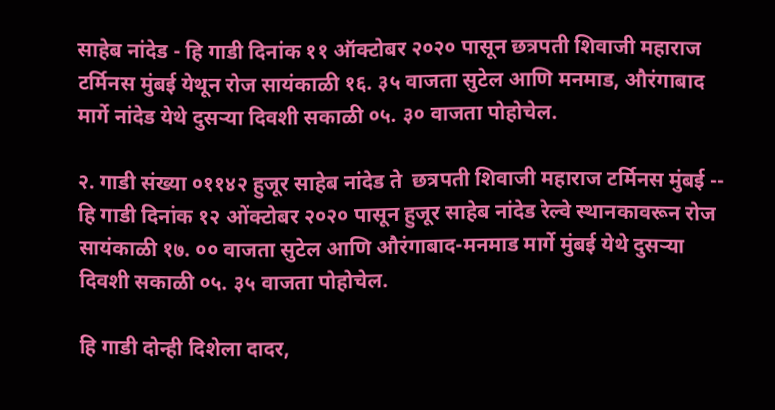साहेब नांदेड - हि गाडी दिनांक ११ ऑक्टोबर २०२० पासून छत्रपती शिवाजी महाराज टर्मिनस मुंबई येथून रोज सायंकाळी १६. ३५ वाजता सुटेल आणि मनमाड, औरंगाबाद मार्गे नांदेड येथे दुसऱ्या दिवशी सकाळी ०५. ३० वाजता पोहोचेल.

२. गाडी संख्या ०११४२ हुजूर साहेब नांदेड ते  छत्रपती शिवाजी महाराज टर्मिनस मुंबई -- हि गाडी दिनांक १२ ओंक्टोबर २०२० पासून हुजूर साहेब नांदेड रेल्वे स्थानकावरून रोज सायंकाळी १७. ०० वाजता सुटेल आणि औरंगाबाद-मनमाड मार्गे मुंबई येथे दुसऱ्या दिवशी सकाळी ०५. ३५ वाजता पोहोचेल.

हि गाडी दोन्ही दिशेला दादर,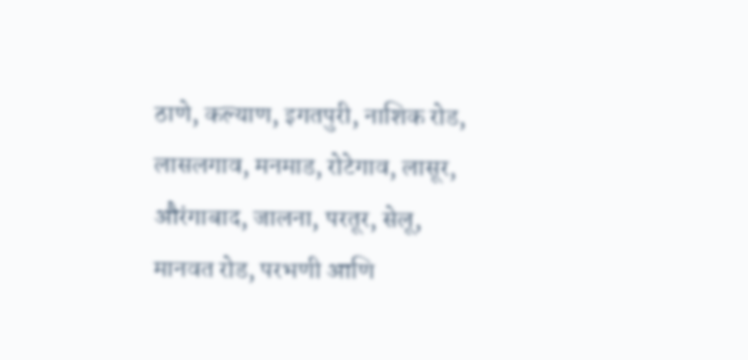ठाणे, कल्याण, इगतपुरी, नाशिक रोड, लासलगाव, मनमाड, रोटेगाव, लासूर, औरंगाबाद, जालना, परतूर, सेलू, मानवत रोड, परभणी आणि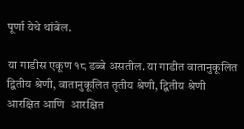पूर्णा येथे थांबेल.

या गाडीस एकूण १८ डब्बे असतील. या गाडीत वातानुकूलित द्वितीय श्रेणी, वातानुकूलित तृतीय श्रेणी, द्वितीय श्रेणी आरक्षित आणि  आरक्षित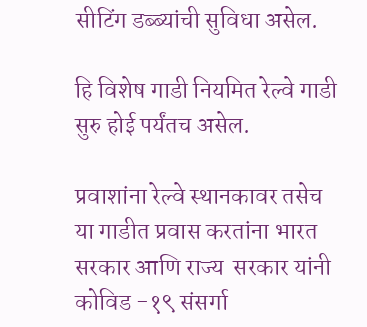सीटिंग डब्ब्यांची सुविधा असेल.

हि विशेष गाडी नियमित रेल्वे गाडी सुरु होई पर्यंतच असेल.

प्रवाशांना रेल्वे स्थानकावर तसेच या गाडीत प्रवास करतांना भारत सरकार आणि राज्य  सरकार यांनी कोविड -१९ संसर्गा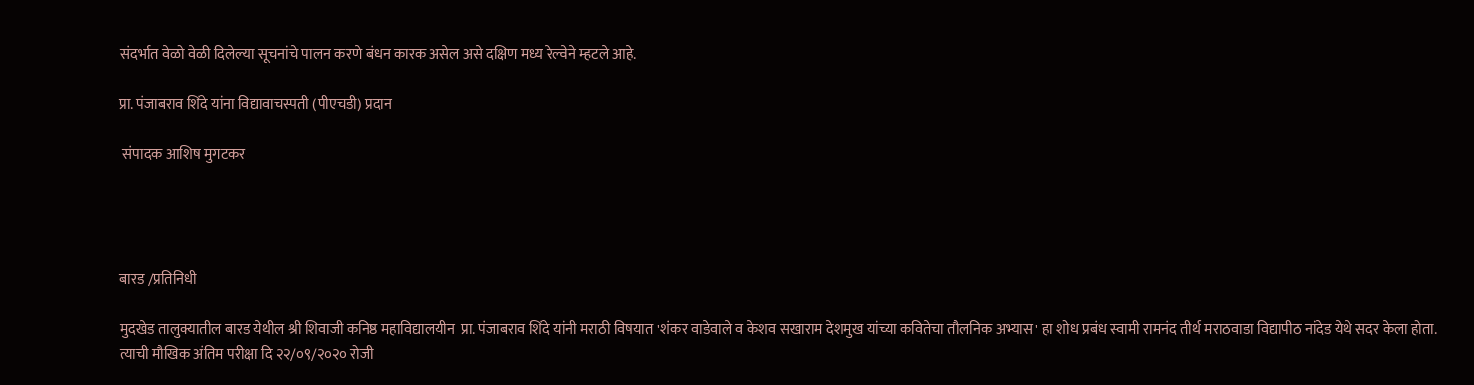संदर्भात वेळो वेळी दिलेल्या सूचनांचे पालन करणे बंधन कारक असेल असे दक्षिण मध्य रेल्वेने म्हटले आहे.

प्रा. पंजाबराव शिंदे यांना विद्यावाचस्पती (पीएचडी) प्रदान

 संपादक आशिष मुगटकर




बारड /प्रतिनिधी

मुदखेड तालुक्यातील बारड येथील श्री शिवाजी कनिष्ठ महाविद्यालयीन  प्रा. पंजाबराव शिंदे यांनी मराठी विषयात 'शंकर वाडेवाले व केशव सखाराम देशमुख यांच्या कवितेचा तौलनिक अभ्यास' हा शोध प्रबंध स्वामी रामनंद तीर्थ मराठवाडा विद्यापीठ नांदेड येथे सदर केला होता. त्याची मौखिक अंतिम परीक्षा दि २२/०९/२०२० रोजी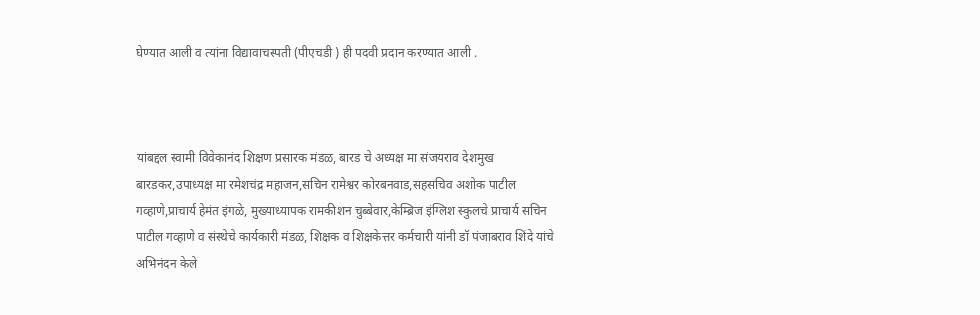घेण्यात आली व त्यांना विद्यावाचस्पती (पीएचडी ) ही पदवी प्रदान करण्यात आली .



यांबद्दल स्वामी विवेकानंद शिक्षण प्रसारक मंडळ, बारड चे अध्यक्ष मा संजयराव देशमुख बारडकर,उपाध्यक्ष मा रमेशचंद्र महाजन,सचिन रामेश्वर कोरबनवाड,सहसचिव अशोक पाटील गव्हाणे,प्राचार्य हेमंत इंगळे, मुख्याध्यापक रामकीशन चुब्बेवार,केम्ब्रिज इंग्लिश स्कुलचे प्राचार्य सचिन पाटील गव्हाणे व संस्थेचे कार्यकारी मंडळ, शिक्षक व शिक्षकेत्तर कर्मचारी यांनी डॉ पंजाबराव शिंदे यांचे अभिनंदन केले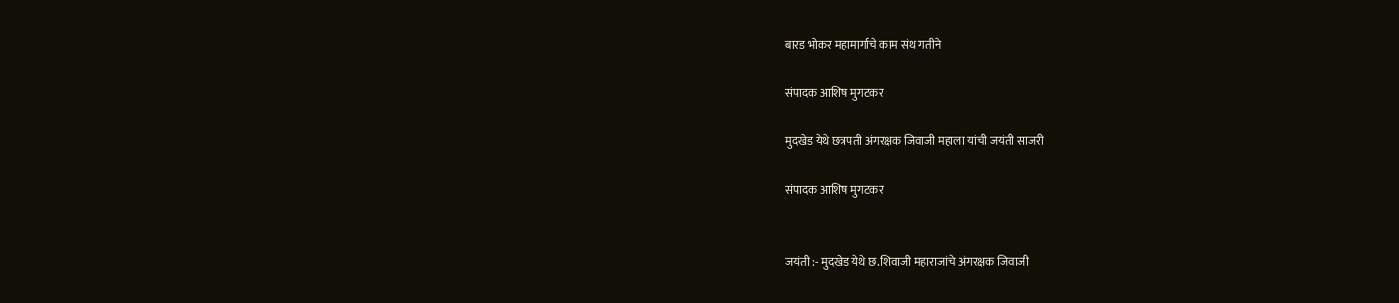बारड भोकर महामार्गाचे काम संथ गतीने

संपादक आशिष मुगटकर

मुदखेड येथे छत्रपती अंगरक्षक जिवाजी महाला यांची जयंती साजरी

संपादक आशिष मुगटकर


जयंती :- मुदखेड येथे छ.शिवाजी महाराजांचे अंगरक्षक जिवाजी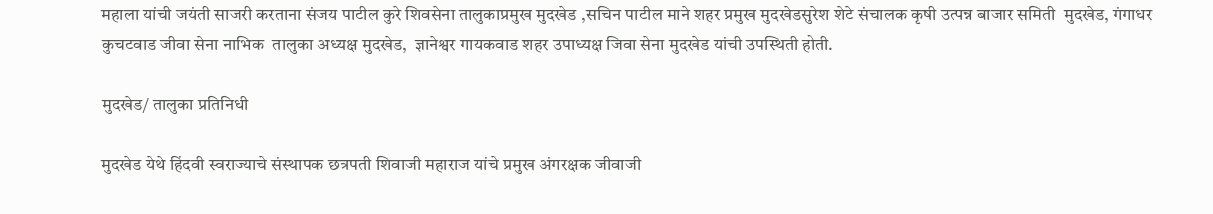महाला यांची जयंती साजरी करताना संजय पाटील कुरे शिवसेना तालुकाप्रमुख मुदखेड ,सचिन पाटील माने शहर प्रमुख मुदखेडसुरेश शेटे संचालक कृषी उत्पन्न बाजार समिती  मुदखेड, गंगाधर कुचटवाड जीवा सेना नाभिक  तालुका अध्यक्ष मुदखेड,  ज्ञानेश्वर गायकवाड शहर उपाध्यक्ष जिवा सेना मुदखेड यांची उपस्थिती होती.

मुदखेड/ तालुका प्रतिनिधी

मुदखेड येथे हिंदवी स्वराज्याचे संस्थापक छत्रपती शिवाजी महाराज यांचे प्रमुख अंगरक्षक जीवाजी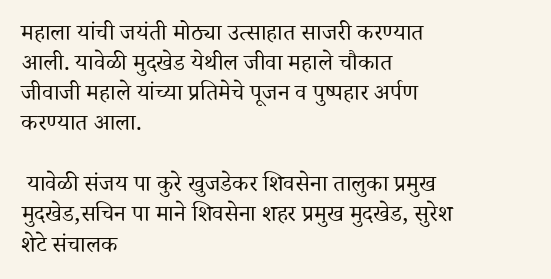महाला यांची जयंती मोठ्या उत्साहात साजरी करण्यात आली. यावेळी मुदखेड येथील जीवा महाले चौकात जीवाजी महाले यांच्या प्रतिमेचे पूजन व पुष्पहार अर्पण करण्यात आला.

 यावेळी संजय पा कुरे खुजडेकर शिवसेना तालुका प्रमुख मुदखेड,सचिन पा माने शिवसेना शहर प्रमुख मुदखेड, सुरेश शेटे संचालक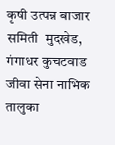कृषी उत्पन्न बाजार समिती  मुदखेड, गंगाधर कुचटवाड जीवा सेना नाभिक  तालुका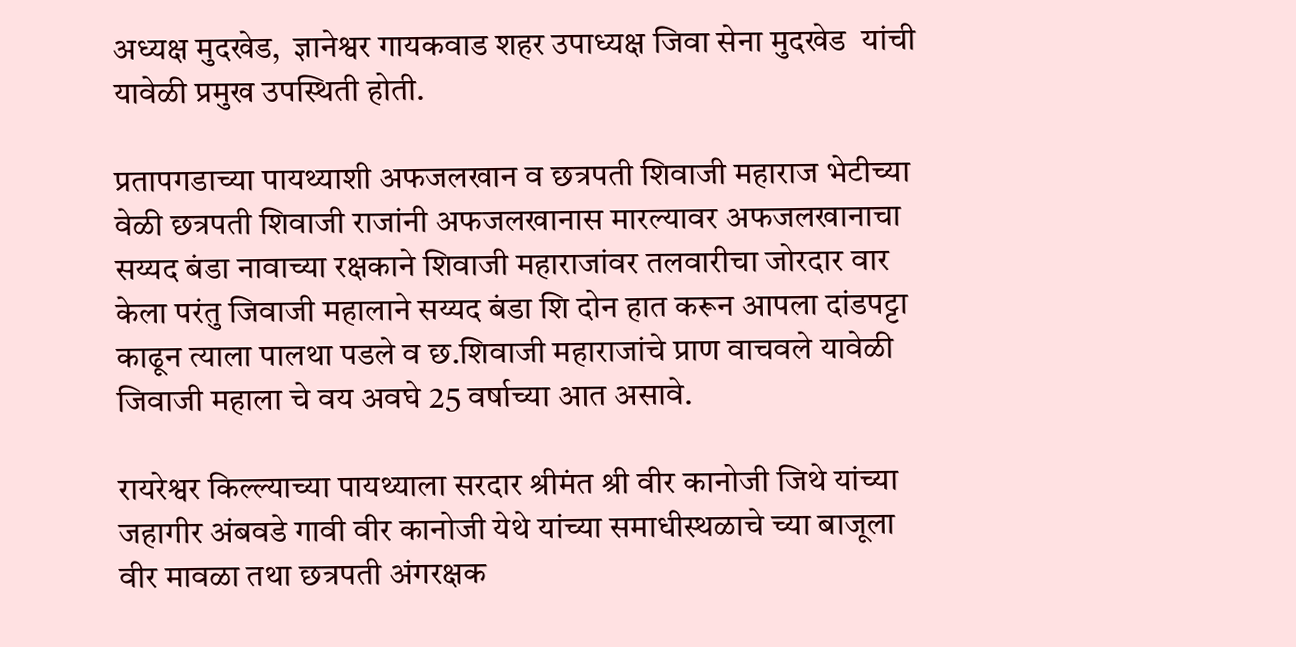अध्यक्ष मुदखेड,  ज्ञानेश्वर गायकवाड शहर उपाध्यक्ष जिवा सेना मुदखेड  यांची यावेळी प्रमुख उपस्थिती होती.

प्रतापगडाच्या पायथ्याशी अफजलखान व छत्रपती शिवाजी महाराज भेटीच्या वेळी छत्रपती शिवाजी राजांनी अफजलखानास मारल्यावर अफजलखानाचा सय्यद बंडा नावाच्या रक्षकाने शिवाजी महाराजांवर तलवारीचा जोरदार वार केला परंतु जिवाजी महालाने सय्यद बंडा शि दोन हात करून आपला दांडपट्टा काढून त्याला पालथा पडले व छ.शिवाजी महाराजांचे प्राण वाचवले यावेळी जिवाजी महाला चे वय अवघे 25 वर्षाच्या आत असावे.

रायरेश्वर किल्ल्याच्या पायथ्याला सरदार श्रीमंत श्री वीर कानोजी जिथे यांच्या जहागीर अंबवडे गावी वीर कानोजी येथे यांच्या समाधीस्थळाचे च्या बाजूला वीर मावळा तथा छत्रपती अंगरक्षक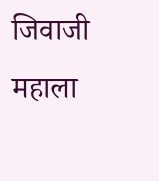जिवाजी महाला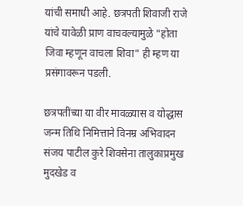यांची समाधी आहे. छत्रपती शिवाजी राजे यांचे यावेळी प्राण वाचवल्यामुळे "होता जिवा म्हणून वाचला शिवा" ही म्हण या प्रसंगावरून पडली.

छत्रपतींच्या या वीर मावळ्यास व योद्धास जन्म तिथि निमित्ताने विनम्र अभिवादन संजय पाटील कुरे शिवसेना तालुकाप्रमुख मुदखेड व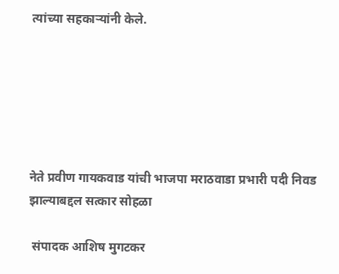त्यांच्या सहकाऱ्यांनी केले.






नेते प्रवीण गायकवाड यांची भाजपा मराठवाडा प्रभारी पदी निवड झाल्याबद्दल सत्कार सोहळा

 संपादक आशिष मुगटकर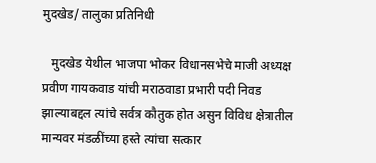मुदखेड/ तालुका प्रतिनिधी

   मुदखेड येथील भाजपा भोकर विधानसभेचे माजी अध्यक्ष प्रवीण गायकवाड यांची मराठवाडा प्रभारी पदी निवड झाल्याबद्दल त्यांचे सर्वत्र कौतुक होत असुन विविध क्षेत्रातील मान्यवर मंडळींच्या हस्ते त्यांचा सत्कार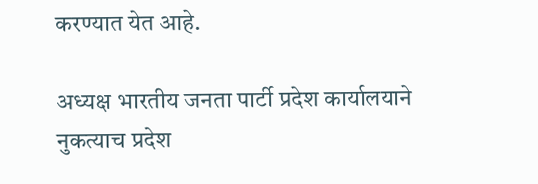करण्यात येत आहे.

अध्यक्ष भारतीय जनता पार्टी प्रदेश कार्यालयाने नुकत्याच प्रदेश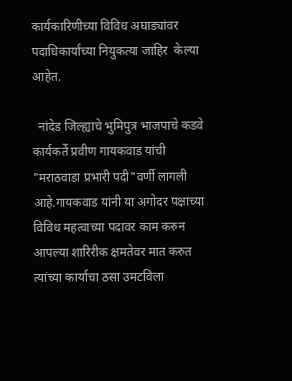कार्यकारिणीच्या विविध अघाड्यांवर पदाधिकार्यांच्या नियुकत्या जाहिर  केल्या आहेत.

  नांदेड जिल्ह्याचे भुमिपुत्र भाजपाचे कडवे कार्यकर्ते प्रवीण गायकवाड यांची "मराठवाडा प्रभारी पदी"वर्णी लागली आहे.गायकवाड यांनी या अगोदर पक्षाच्या विविध महत्वाच्या पदावर काम करुन आपल्या शारिरीक क्षमतेवर मात करुत त्यांच्या कार्याचा ठसा उमटविला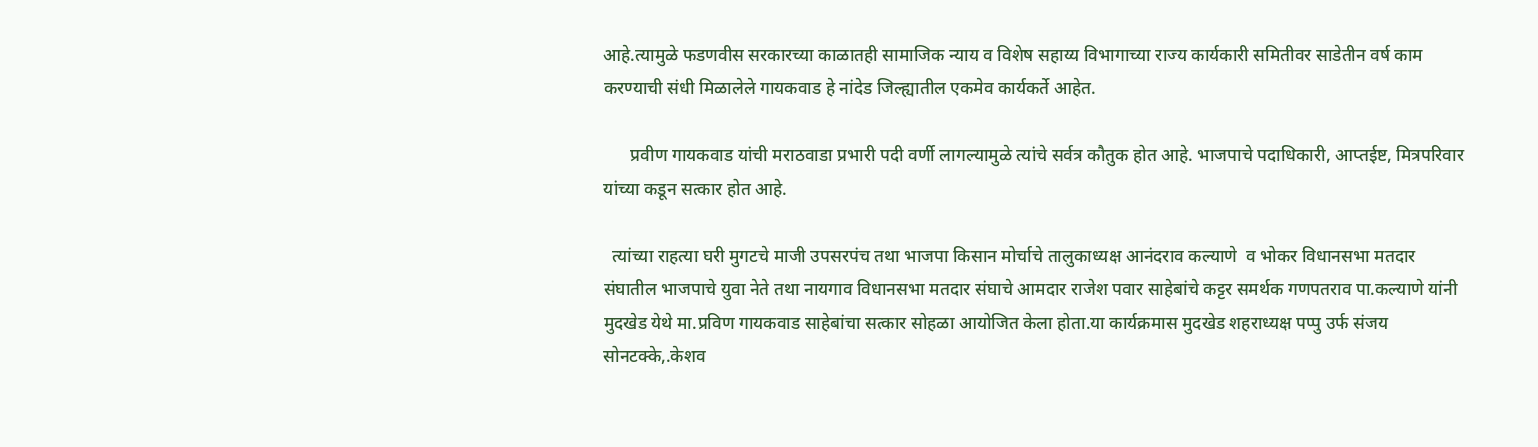आहे.त्यामुळे फडणवीस सरकारच्या काळातही सामाजिक न्याय व विशेष सहाय्य विभागाच्या राज्य कार्यकारी समितीवर साडेतीन वर्ष काम करण्याची संधी मिळालेले गायकवाड हे नांदेड जिल्ह्यातील एकमेव कार्यकर्ते आहेत.

      प्रवीण गायकवाड यांची मराठवाडा प्रभारी पदी वर्णी लागल्यामुळे त्यांचे सर्वत्र कौतुक होत आहे. भाजपाचे पदाधिकारी, आप्तईष्ट, मित्रपरिवार यांच्या कडून सत्कार होत आहे.

  त्यांच्या राहत्या घरी मुगटचे माजी उपसरपंच तथा भाजपा किसान मोर्चाचे तालुकाध्यक्ष आनंदराव कल्याणे  व भोकर विधानसभा मतदार संघातील भाजपाचे युवा नेते तथा नायगाव विधानसभा मतदार संघाचे आमदार राजेश पवार साहेबांचे कट्टर समर्थक गणपतराव पा.कल्याणे यांनी मुदखेड येथे मा.प्रविण गायकवाड साहेबांचा सत्कार सोहळा आयोजित केला होता.या कार्यक्रमास मुदखेड शहराध्यक्ष पप्पु उर्फ संजय सोनटक्के,.केशव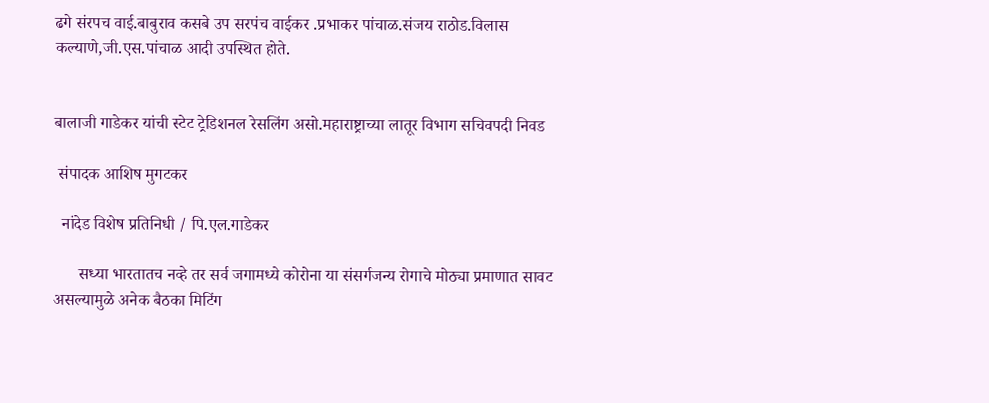ढगे संरपच वाई.बाबुराव कसबे उप सरपंच वाईकर .प्रभाकर पांचाळ.संजय राठोड.विलास कल्याणे,जी.एस.पांचाळ आदी उपस्थित होते.


बालाजी गाडेकर यांची स्टेट ट्रेडिशनल रेसलिंग असो.महाराष्ट्राच्या लातूर विभाग सचिवपदी निवड

 संपादक आशिष मुगटकर

  नांदेड विशेष प्रतिनिधी / पि.एल.गाडेकर

      सध्या भारतातच नव्हे तर सर्व जगामध्ये कोरोना या संसर्गजन्य रोगाचे मोठ्या प्रमाणात सावट असल्यामुळे अनेक बैठका मिटिंग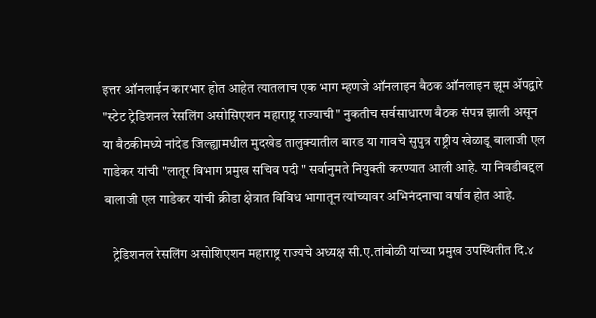इत्तर ऑनलाईन कारभार होत आहेत त्यातलाच एक भाग म्हणजे ऑनलाइन बैठक ऑनलाइन झूम ॲपद्वारे "स्टेट ट्रेडिशनल रेसलिंग असोसिएशन महाराष्ट्र राज्याची" नुकतीच सर्वसाधारण बैठक संपन्न झाली असून या बैठकीमध्ये नांदेड जिल्ह्यामधील मुदखेड तालुक्यातील बारड या गावचे सुपुत्र राष्ट्रीय खेळाडू बालाजी एल गाडेकर यांची "लातूर विभाग प्रमुख सचिव पदी " सर्वानुमते नियुक्ती करण्यात आली आहे. या निवडीबद्दल बालाजी एल गाडेकर यांची क्रीडा क्षेत्रात विविध भागातून त्यांच्यावर अभिनंदनाचा वर्षाव होत आहे.

   ट्रेडिशनल रेसलिंग असोशिएशन महाराष्ट्र राज्यचे अध्यक्ष सी.ए.तांबोळी यांच्या प्रमुख उपस्थितीत दि.४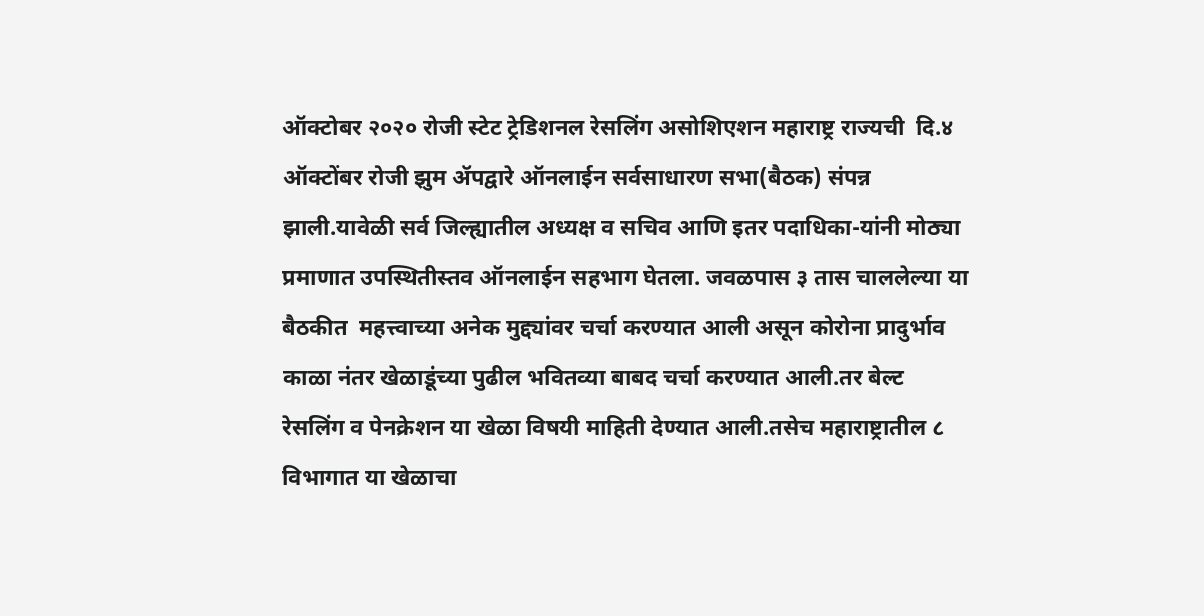ऑक्टोबर २०२० रोजी स्टेट ट्रेडिशनल रेसलिंग असोशिएशन महाराष्ट्र राज्यची  दि.४ ऑक्टोंबर रोजी झुम ॲपद्वारे ऑनलाईन सर्वसाधारण सभा(बैठक) संपन्न झाली.यावेळी सर्व जिल्ह्यातील अध्यक्ष व सचिव आणि इतर पदाधिका-यांनी मोठ्या प्रमाणात उपस्थितीस्तव ऑनलाईन सहभाग घेतला. जवळपास ३ तास चाललेल्या या बैठकीत  महत्त्वाच्या अनेक मुद्द्यांवर चर्चा करण्यात आली असून कोरोना प्रादुर्भाव काळा नंतर खेळाडूंच्या पुढील भवितव्या बाबद चर्चा करण्यात आली.तर बेल्ट रेसलिंग व पेनक्रेशन या खेळा विषयी माहिती देण्यात आली.तसेच महाराष्ट्रातील ८ विभागात या खेळाचा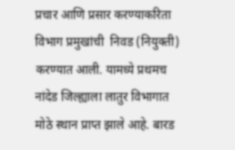प्रचार आणि प्रसार करण्याकरिता विभाग प्रमुखांची  निवड (नियुक्ती) करण्यात आली. यामध्ये प्रथमच नांदेड जिल्ह्याला लातुर विभागात मोठे स्थान प्राप्त झाले आहे. बारड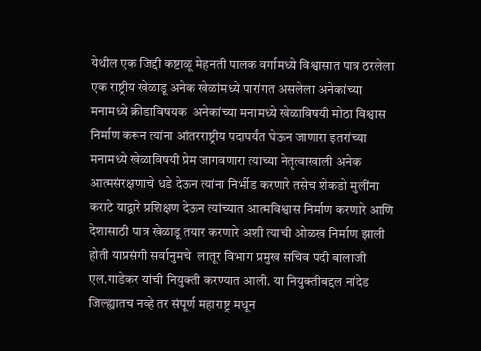येथील एक जिद्दी कष्टाळू मेहनती पालक वर्गामध्ये विश्वासात पात्र ठरलेला एक राष्ट्रीय खेळाडू अनेक खेळांमध्ये पारांगत असलेला अनेकांच्या मनामध्ये क्रीडाविषयक  अनेकांच्या मनामध्ये खेळाविषयी मोठा विश्वास निर्माण करून त्यांना आंतरराष्ट्रीय पदापर्यंत घेऊन जाणारा इतरांच्या मनामध्ये खेळाविषयी प्रेम जागवणारा त्याच्या नेतृत्वाखाली अनेक आत्मसंरक्षणाचे धडे देऊन त्यांना निर्भीड करणारे तसेच शेकडो मुलींना कराटे याद्वारे प्रशिक्षण देऊन त्यांच्यात आत्मविश्वास निर्माण करणारे आणि देशासाठी पात्र खेळाडू तयार करणारे अशी त्याची ओळख निर्माण झाली होती याप्रसंगी सर्वानुमचे  लातूर विभाग प्रमुख सचिव पदी बालाजी एल.गाडेकर यांची नियुक्ती करण्यात आली. या नियुक्तीबद्दल नांदेड जिल्ह्यातच नव्हे तर संपूर्ण महाराष्ट्र मधून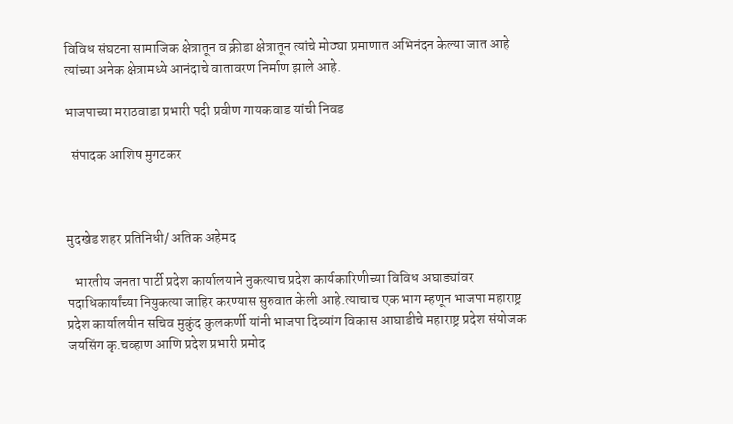विविध संघटना सामाजिक क्षेत्रातून व क्रीडा क्षेत्रातून त्यांचे मोठ्या प्रमाणात अभिनंदन केल्या जात आहे त्यांच्या अनेक क्षेत्रामध्ये आनंदाचे वातावरण निर्माण झाले आहे.

भाजपाच्या मराठवाडा प्रभारी पदी प्रवीण गायकवाड यांची निवड

  संपादक आशिष मुगटकर



मुदखेड शहर प्रतिनिधी/ अतिक अहेमद

   भारतीय जनता पार्टी प्रदेश कार्यालयाने नुकत्याच प्रदेश कार्यकारिणीच्या विविध अघाड्यांवर पदाधिकार्यांच्या नियुकत्या जाहिर करण्यास सुरुवात केली आहे.त्याचाच एक भाग म्हणून भाजपा महाराष्ट्र प्रदेश कार्यालयीन सचिव मुकुंद कुलकर्णी यांनी भाजपा दिव्यांग विकास आघाडीचे महाराष्ट्र प्रदेश संयोजक जयसिंग कृ.चव्हाण आणि प्रदेश प्रभारी प्रमोद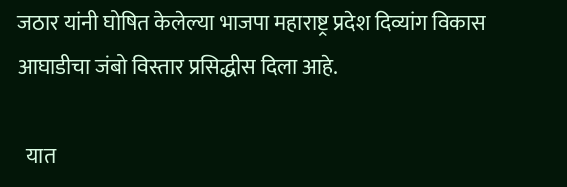जठार यांनी घोषित केलेल्या भाजपा महाराष्ट्र प्रदेश दिव्यांग विकास आघाडीचा जंबो विस्तार प्रसिद्धीस दिला आहे.

  यात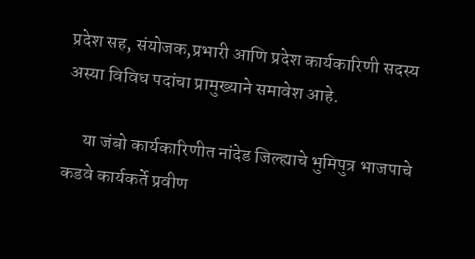प्रदेश सह, संयोजक,प्रभारी आणि प्रदेश कार्यकारिणी सदस्य अस्या विविध पदांचा प्रामुख्याने समावेश आहे.

     या जंबो कार्यकारिणीत नांदेड जिल्ह्याचे भुमिपुत्र भाजपाचे कडवे कार्यकर्ते प्रवीण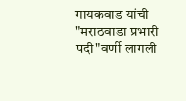गायकवाड यांची "मराठवाडा प्रभारी पदी"वर्णी लागली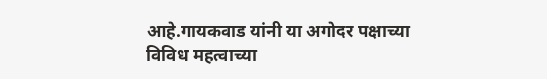आहे.गायकवाड यांनी या अगोदर पक्षाच्या विविध महत्वाच्या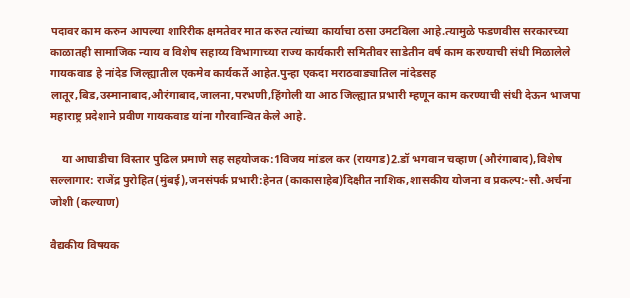पदावर काम करुन आपल्या शारिरीक क्षमतेवर मात करुत त्यांच्या कार्याचा ठसा उमटविला आहे.त्यामुळे फडणवीस सरकारच्या काळातही सामाजिक न्याय व विशेष सहाय्य विभागाच्या राज्य कार्यकारी समितीवर साडेतीन वर्ष काम करण्याची संधी मिळालेले गायकवाड हे नांदेड जिल्ह्यातील एकमेव कार्यकर्ते आहेत.पुन्हा एकदा मराठवाड्यातिल नांदेडसह लातूर,बिड,उस्मानाबाद,औरंगाबाद,जालना,परभणी,हिंगोली या आठ जिल्ह्यात प्रभारी म्हणून काम करण्याची संधी देऊन भाजपा महाराष्ट्र प्रदेशाने प्रवीण गायकवाड यांना गौरवान्वित केले आहे.

    या आघाडीचा विस्तार पुढिल प्रमाणे सह सहयोजक:1विजय मांडल कर (रायगड)2.डॉ भगवान चव्हाण (औरंगाबाद),विशेष सल्लागार: राजेंद्र पुरोहित(मुंबई),जनसंपर्क प्रभारी:हेनत (काकासाहेब)दिक्षीत नाशिक,शासकीय योजना व प्रकल्प:-सौ.अर्चना जोशी (कल्याण)

वैद्यकीय विषयक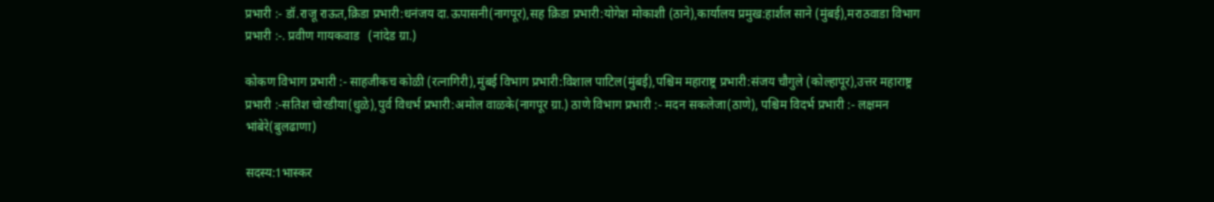प्रभारी :- डॉ.राजू राऊत,क्रिडा प्रभारी:धनंजय दा.ऊपासनी(नागपूर),सह क्रिडा प्रभारी:योगेश मोकाशी (ठाने),कार्यालय प्रमुख:हार्शल साने (मुंबई),मराठवाडा विभाग प्रभारी :-. प्रवीण गायकवाड   (नांदेड ग्रा.)

कोकण विभाग प्रभारी :- साहजीकच कोळी (रत्नागिरी),मुंबई विभाग प्रभारी:विशाल पाटिल(मुंबई),पश्चिम महाराष्ट्र प्रभारी:संजय चौगुले (कोल्हापूर),उत्तर महाराष्ट्र प्रभारी :-सतिश चोरडीया(धुळे),पुर्व विधर्भ प्रभारी:अमोल वाळके(नागपूर ग्रा.) ठाणे विभाग प्रभारी :- मदन सकलेजा(ठाणे), पश्चिम विदर्भ प्रभारी :- लक्षमन भांबेरे(बुलढाणा)

सदस्य:1भास्कर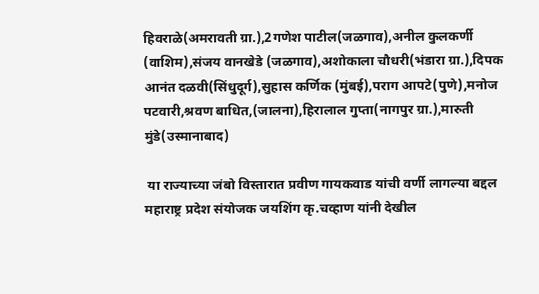हिवराळे(अमरावती ग्रा.),2गणेश पाटील(जळगाव),अनील कुलकर्णी (वाशिम),संजय वानखेडे (जळगाव),अशोकाला चौधरी(भंडारा ग्रा.),दिपक आनंत दळवी(सिंधुदूर्ग),सुहास कर्णिक (मुंबई),पराग आपटे(पुणे),मनोज पटवारी,श्रवण बाधित,(जालना),हिरालाल गुप्ता(नागपुर ग्रा.),मारुती मुंडे(उस्मानाबाद)

 या राज्याच्या जंबो विस्तारात प्रवीण गायकवाड यांची वर्णी लागल्या बद्दल महाराष्ट्र प्रदेश संयोजक जयशिंग कृ.चव्हाण यांनी देखील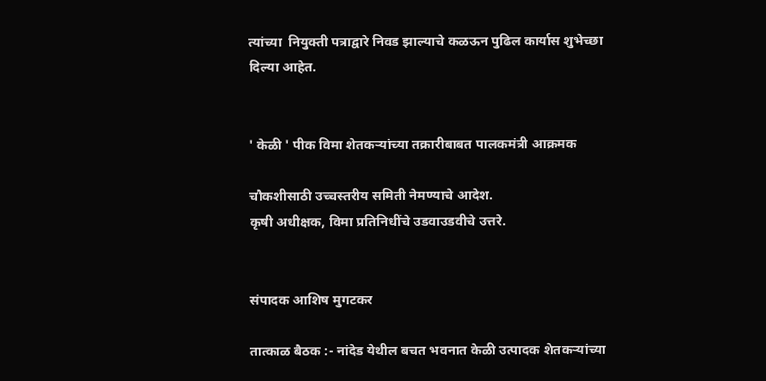त्यांच्या  नियुक्ती पत्राद्वारे निवड झाल्याचे कळऊन पुढिल कार्यास शुभेच्छा दिल्या आहेत.


' केळी ' पीक विमा शेतकऱ्यांच्या तक्रारीबाबत पालकमंत्री आक्रमक

चौकशीसाठी उच्चस्तरीय समिती नेमण्याचे आदेश.
कृषी अधीक्षक, विमा प्रतिनिधींचे उडवाउडवीचे उत्तरे.


संपादक आशिष मुगटकर

तात्काळ बैठक :- नांदेड येथील बचत भवनात केळी उत्पादक शेतकर्‍यांच्या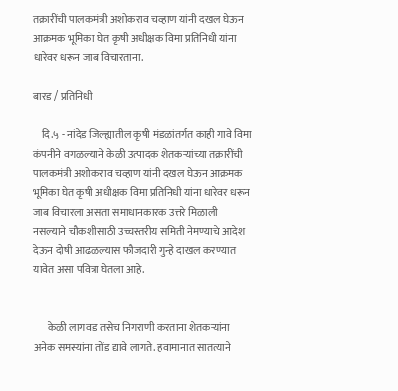तक्रारींची पालकमंत्री अशोकराव चव्हाण यांनी दखल घेऊन आक्रमक भूमिका घेत कृषी अधीक्षक विमा प्रतिनिधी यांना धारेवर धरून जाब विचारताना.

बारड / प्रतिनिधी

    दि.५ - नांदेड जिल्ह्यातील कृषी मंडळांतर्गत काही गावे विमा कंपनीने वगळल्याने केळी उत्पादक शेतकर्‍यांच्या तक्रारींची पालकमंत्री अशोकराव चव्हाण यांनी दखल घेऊन आक्रमक भूमिका घेत कृषी अधीक्षक विमा प्रतिनिधी यांना धारेवर धरून जाब विचारला असता समाधानकारक उत्तरे मिळाली नसल्याने चौकशीसाठी उच्चस्तरीय समिती नेमण्याचे आदेश देऊन दोषी आढळल्यास फौजदारी गुन्हे दाखल करण्यात यावेत असा पवित्रा घेतला आहे.


       केळी लागवड तसेच निगराणी करताना शेतकऱ्यांना अनेक समस्यांना तोंड द्यावे लागते. हवामानात सातत्याने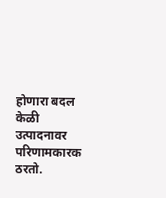होणारा बदल केळी उत्पादनावर परिणामकारक ठरतो.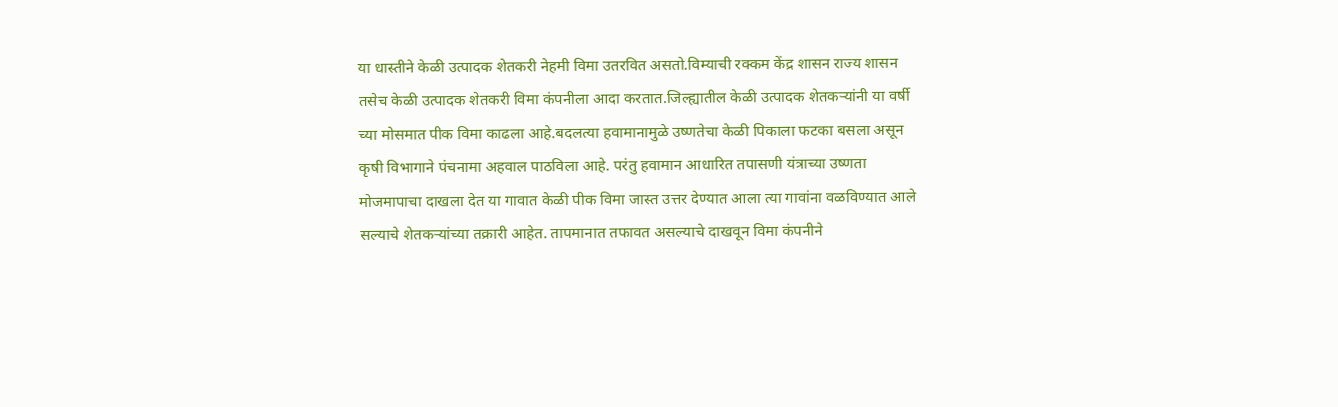या धास्तीने केळी उत्पादक शेतकरी नेहमी विमा उतरवित असतो.विम्याची रक्कम केंद्र शासन राज्य शासन तसेच केळी उत्पादक शेतकरी विमा कंपनीला आदा करतात.जिल्ह्यातील केळी उत्पादक शेतकऱ्यांनी या वर्षी च्या मोसमात पीक विमा काढला आहे.बदलत्या हवामानामुळे उष्णतेचा केळी पिकाला फटका बसला असून कृषी विभागाने पंचनामा अहवाल पाठविला आहे. परंतु हवामान आधारित तपासणी यंत्राच्या उष्णता मोजमापाचा दाखला देत या गावात केळी पीक विमा जास्त उत्तर देण्यात आला त्या गावांना वळविण्यात आले सल्याचे शेतकर्‍यांच्या तक्रारी आहेत. तापमानात तफावत असल्याचे दाखवून विमा कंपनीने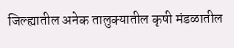जिल्ह्यातील अनेक तालुक्यातील कृषी मंडळातील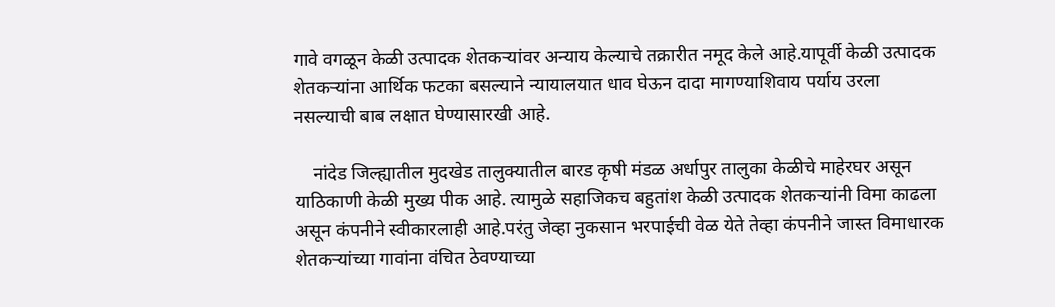गावे वगळून केळी उत्पादक शेतकऱ्यांवर अन्याय केल्याचे तक्रारीत नमूद केले आहे.यापूर्वी केळी उत्पादक शेतकऱ्यांना आर्थिक फटका बसल्याने न्यायालयात धाव घेऊन दादा मागण्याशिवाय पर्याय उरला नसल्याची बाब लक्षात घेण्यासारखी आहे.

    नांदेड जिल्ह्यातील मुदखेड तालुक्यातील बारड कृषी मंडळ अर्धापुर तालुका केळीचे माहेरघर असून याठिकाणी केळी मुख्य पीक आहे. त्यामुळे सहाजिकच बहुतांश केळी उत्पादक शेतकऱ्यांनी विमा काढला असून कंपनीने स्वीकारलाही आहे.परंतु जेव्हा नुकसान भरपाईची वेळ येते तेव्हा कंपनीने जास्त विमाधारक शेतकऱ्यांच्या गावांना वंचित ठेवण्याच्या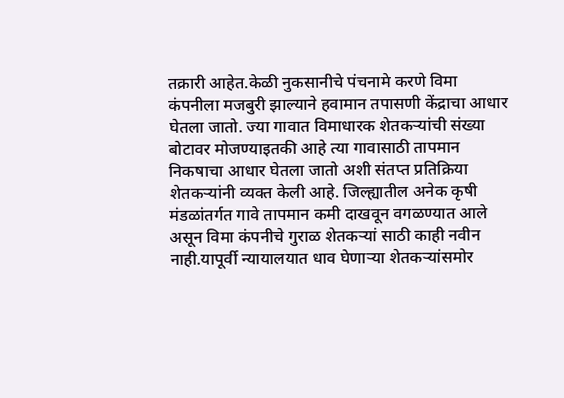तक्रारी आहेत.केळी नुकसानीचे पंचनामे करणे विमा कंपनीला मजबुरी झाल्याने हवामान तपासणी केंद्राचा आधार घेतला जातो. ज्या गावात विमाधारक शेतकऱ्यांची संख्या बोटावर मोजण्याइतकी आहे त्या गावासाठी तापमान निकषाचा आधार घेतला जातो अशी संतप्त प्रतिक्रिया शेतकऱ्यांनी व्यक्त केली आहे. जिल्ह्यातील अनेक कृषी मंडळांतर्गत गावे तापमान कमी दाखवून वगळण्यात आले असून विमा कंपनीचे गुराळ शेतकऱ्यां साठी काही नवीन नाही.यापूर्वी न्यायालयात धाव घेणाऱ्या शेतकर्‍यांसमोर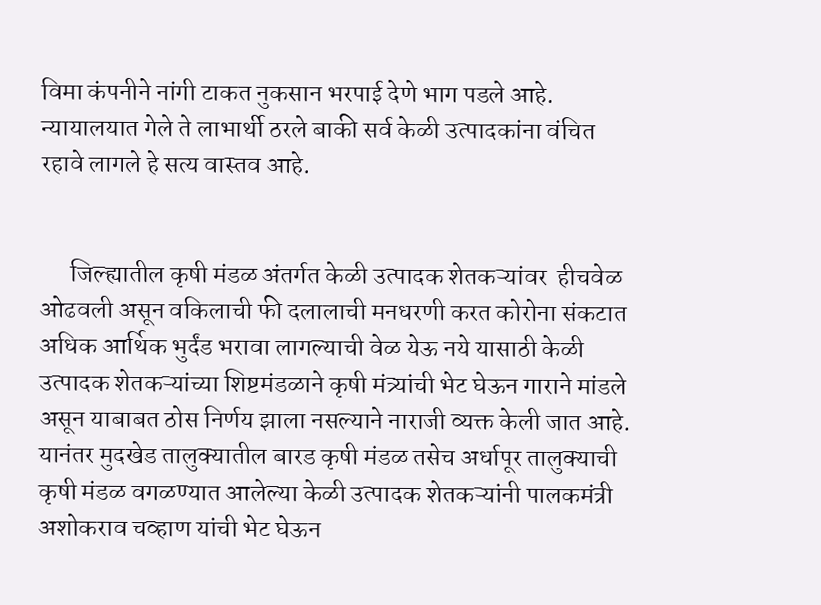विमा कंपनीने नांगी टाकत नुकसान भरपाई देणे भाग पडले आहे. न्यायालयात गेले ते लाभार्थी ठरले बाकी सर्व केळी उत्पादकांना वंचित रहावे लागले हे सत्य वास्तव आहे.


      जिल्ह्यातील कृषी मंडळ अंतर्गत केळी उत्पादक शेतकऱ्यांवर  हीचवेळ ओढवली असून वकिलाची फी दलालाची मनधरणी करत कोरोना संकटात अधिक आर्थिक भुर्दंड भरावा लागल्याची वेळ येऊ नये यासाठी केळी उत्पादक शेतकऱ्यांच्या शिष्टमंडळाने कृषी मंत्र्यांची भेट घेऊन गाराने मांडले असून याबाबत ठोस निर्णय झाला नसल्याने नाराजी व्यक्त केली जात आहे. यानंतर मुदखेड तालुक्यातील बारड कृषी मंडळ तसेच अर्धापूर तालुक्याची कृषी मंडळ वगळण्यात आलेल्या केळी उत्पादक शेतकऱ्यांनी पालकमंत्री अशोकराव चव्हाण यांची भेट घेऊन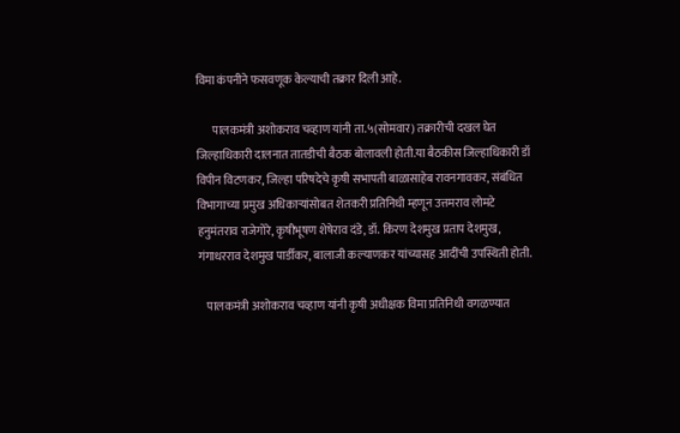विमा कंपनीने फसवणूक केल्याची तक्रार दिली आहे.

       पालकमंत्री अशोकराव चव्हाण यांनी ता.५(सोमवार) तक्रारीची दखल घेत जिल्हाधिकारी दालनात तातडीची बैठक बोलावली होती.या बैठकीस जिल्हाधिकारी डॉ विपीन विटणकर, जिल्हा परिषदेचे कृषी सभापती बाळासाहेब रावनगावकर, संबंधित विभागाच्या प्रमुख अधिकाऱ्यांसोबत शेतकरी प्रतिनिधी म्हणून उत्तमराव लोमटे हनुमंतराव राजेगोरे, कृषीभूषण शेषेराव दंडे, डॉ. किरण देशमुख प्रताप देशमुख, गंगाधरराव देशमुख पार्डीकर, बालाजी कल्याणकर यांच्यासह आदींची उपस्थिती होती.

    पालकमंत्री अशोकराव चव्हाण यांनी कृषी अधीक्षक विमा प्रतिनिधी वगळण्यात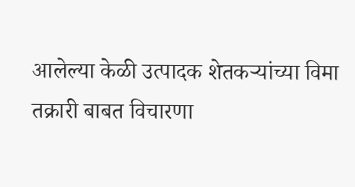आलेल्या केळी उत्पादक शेतकऱ्यांच्या विमा तक्रारी बाबत विचारणा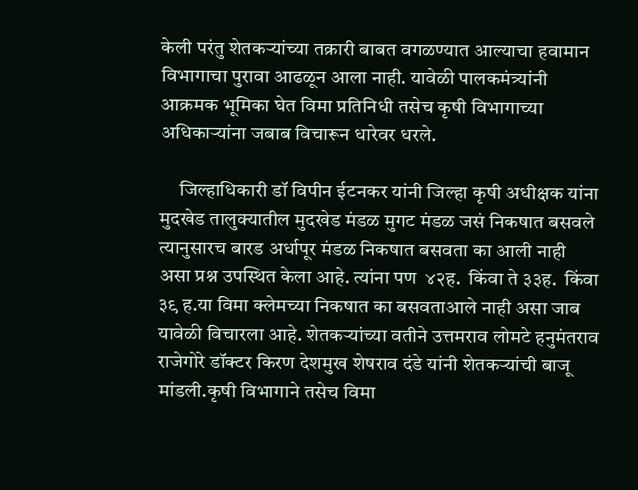केली परंतु शेतकर्‍यांच्या तक्रारी बाबत वगळण्यात आल्याचा हवामान विभागाचा पुरावा आढळून आला नाही. यावेळी पालकमंत्र्यांनी आक्रमक भूमिका घेत विमा प्रतिनिधी तसेच कृषी विभागाच्या अधिकाऱ्यांना जबाब विचारून धारेवर धरले.

     जिल्हाधिकारी डॉ विपीन ईटनकर यांनी जिल्हा कृषी अधीक्षक यांना मुदखेड तालुक्यातील मुदखेड मंडळ मुगट मंडळ जसं निकषात बसवले त्यानुसारच बारड अर्धापूर मंडळ निकषात बसवता का आली नाही असा प्रश्न उपस्थित केला आहे. त्यांना पण  ४२ह.  किंवा ते ३३ह.  किंवा ३९ ह.या विमा क्लेमच्या निकषात का बसवताआले नाही असा जाब यावेळी विचारला आहे. शेतकर्‍यांच्या वतीने उत्तमराव लोमटे हनुमंतराव राजेगोरे डॉक्टर किरण देशमुख शेषराव दंडे यांनी शेतकऱ्यांची बाजू मांडली.कृषी विभागाने तसेच विमा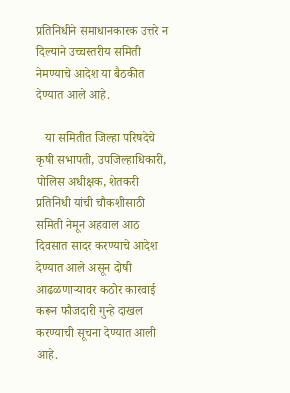प्रतिनिधीने समाधानकारक उत्तरे न दिल्याने उच्चस्तरीय समिती नेमण्याचे आदेश या बैठकीत देण्यात आले आहे.

   या समितीत जिल्हा परिषदेचे कृषी सभापती, उपजिल्हाधिकारी, पोलिस अधीक्षक, शेतकरी प्रतिनिधी यांची चौकशीसाठी समिती नेमून अहवाल आठ दिवसात सादर करण्याचे आदेश देण्यात आले असून दोषी आढळणाऱ्यावर कठोर कारवाई करून फौजदारी गुन्हे दाखल करण्याची सूचना देण्यात आली आहे.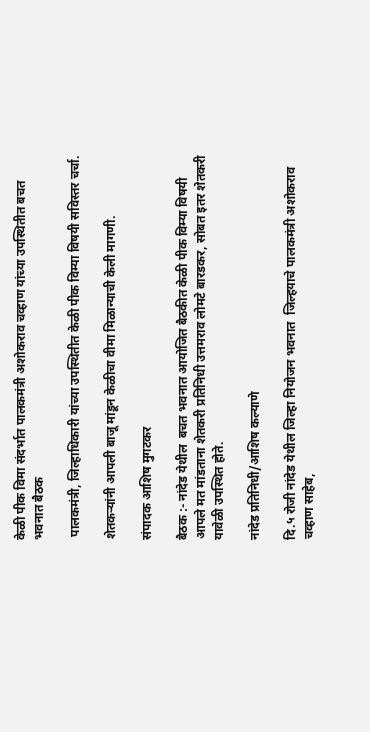केळी पीक विमा संदर्भात पालकमंत्री अशोकराव चव्हाण यांच्या उपस्थितीत बचत भवनात बैठक

 पालकमंत्री, जिल्हाधिकारी यांच्या उपस्थितीत केळी पीक विम्या विषयी सविस्तर चर्चा.

शेतकऱ्यांनी आपली बाजू मांडून केळीचा वीमा मिळान्याची केली मागणी.

संपादक आशिष मुगटकर

बैठक :- नांदेड येथील  बचत भवनात आयोजित बैठकीत केळी पीक विम्या विषयी आपले मत मांडताना शेतकरी प्रतिनिधी उत्तमराव लोमटे बारडकर, सोबत इतर शेतकरी यावेळी उपस्थित होते.

नांदेड प्रतिनिधी/आशिष कल्याणे

दि.५ रोजी नांदेड येथील जिल्हा नियोजन भवनात  जिल्हयाचे पालकमंत्री अशोकराव चव्हाण साहेब,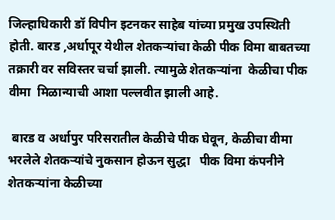जिल्हाधिकारी डॉ विपीन इटनकर साहेब यांच्या प्रमुख उपस्थिती होती. बारड ,अर्धापूर येथील शेतकऱ्यांचा केळी पीक विमा बाबतच्या तक्रारी वर सविस्तर चर्चा झाली. त्यामुळे शेतकऱ्यांना  केळीचा पीक वीमा  मिळान्याची आशा पल्लवीत झाली आहे.

 बारड व अर्धापुर परिसरातील केळीचे पीक घेवून, केळीचा वीमा भरलेले शेतकऱ्यांचे नुकसान होऊन सुद्धा   पीक विमा कंपनीने  शेतकऱ्यांना केळीच्या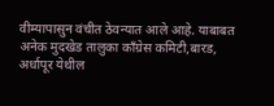वीम्यापासुन वंचीत ठेवन्यात आले आहे. याबाबत अनेक मुदखेड तालुका काँग्रेस कमिटी,बारड, अर्धापूर येथील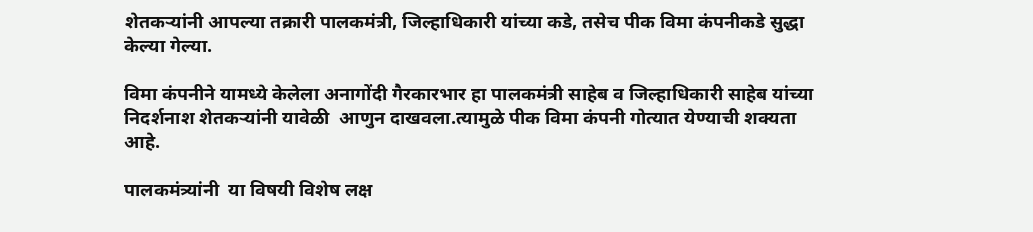शेतकऱ्यांनी आपल्या तक्रारी पालकमंत्री, जिल्हाधिकारी यांच्या कडे, तसेच पीक विमा कंपनीकडे सुद्धा केल्या गेल्या.

विमा कंपनीने यामध्ये केलेला अनागोंदी गैरकारभार हा पालकमंत्री साहेब व जिल्हाधिकारी साहेब यांच्या निदर्शनाश शेतकऱ्यांनी यावेळी  आणुन दाखवला.त्यामुळे पीक विमा कंपनी गोत्यात येण्याची शक्यता आहे.

पालकमंत्र्यांनी  या विषयी विशेष लक्ष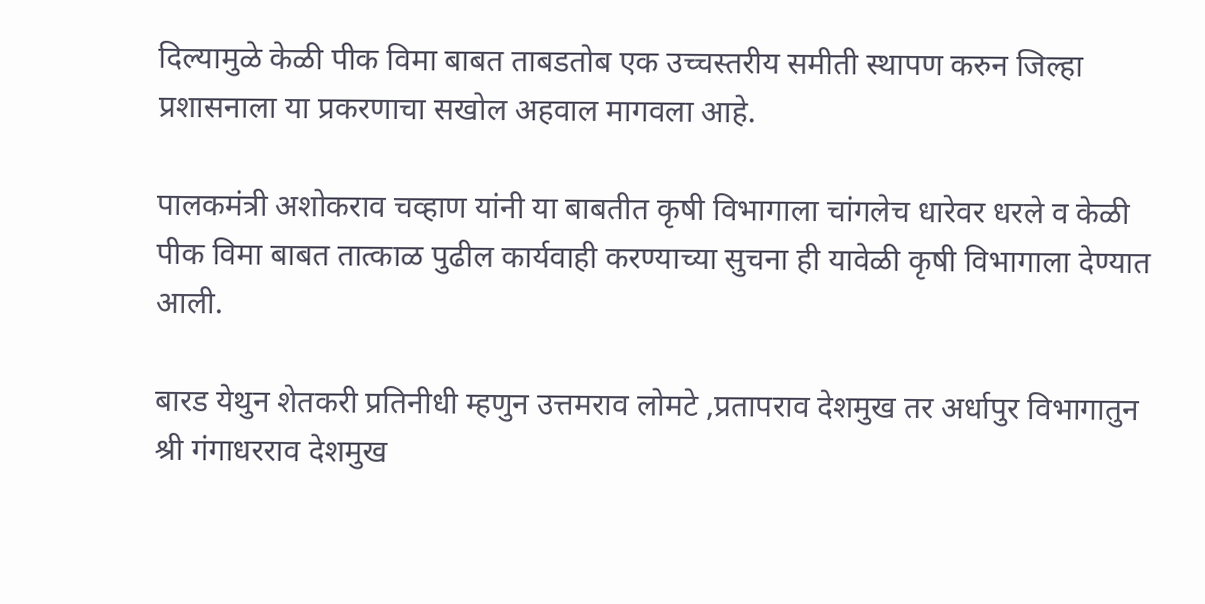दिल्यामुळे केळी पीक विमा बाबत ताबडतोब एक उच्चस्तरीय समीती स्थापण करुन जिल्हा प्रशासनाला या प्रकरणाचा सखोल अहवाल मागवला आहे.

पालकमंत्री अशोकराव चव्हाण यांनी या बाबतीत कृषी विभागाला चांगलेच धारेवर धरले व केळी पीक विमा बाबत तात्काळ पुढील कार्यवाही करण्याच्या सुचना ही यावेळी कृषी विभागाला देण्यात आली.

बारड येथुन शेतकरी प्रतिनीधी म्हणुन उत्तमराव लोमटे ,प्रतापराव देशमुख तर अर्धापुर विभागातुन श्री गंगाधरराव देशमुख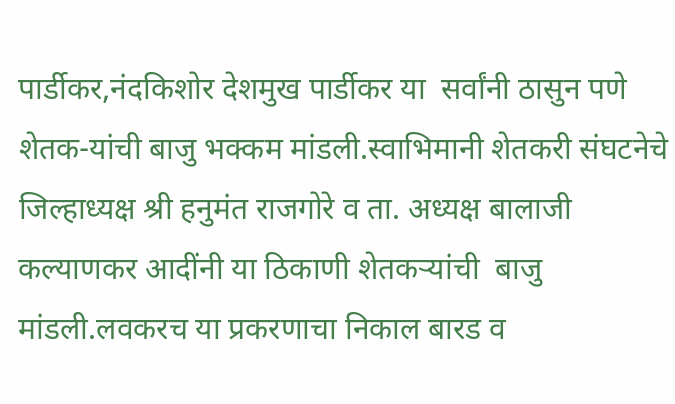पार्डीकर,नंदकिशोर देशमुख पार्डीकर या  सर्वांनी ठासुन पणे   शेतक-यांची बाजु भक्कम मांडली.स्वाभिमानी शेतकरी संघटनेचे जिल्हाध्यक्ष श्री हनुमंत राजगोरे व ता. अध्यक्ष बालाजी कल्याणकर आदींनी या ठिकाणी शेतकऱ्यांची  बाजु मांडली.लवकरच या प्रकरणाचा निकाल बारड व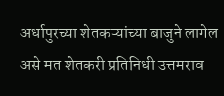अर्धापुरच्या शेतकऱ्यांच्या बाजुने लागेल असे मत शेतकरी प्रतिनिधी उत्तमराव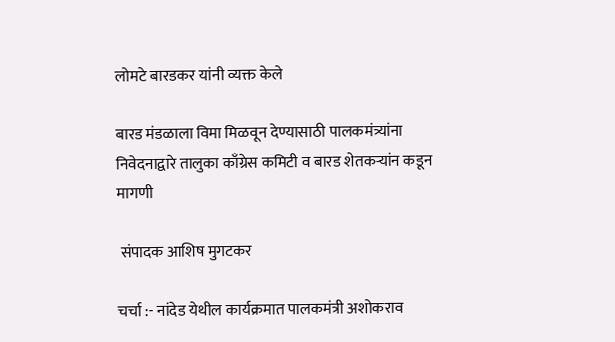लोमटे बारडकर यांनी व्यक्त केले

बारड मंडळाला विमा मिळवून देण्यासाठी पालकमंत्र्यांना निवेदनाद्वारे तालुका काँग्रेस कमिटी व बारड शेतकऱ्यांन कडून मागणी

 संपादक आशिष मुगटकर

चर्चा :- नांदेड येथील कार्यक्रमात पालकमंत्री अशोकराव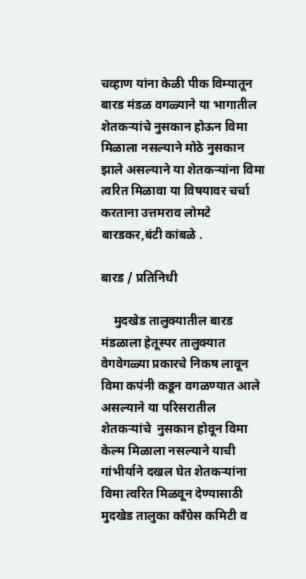चव्हाण यांना केळी पीक विम्यातून बारड मंडळ वगळ्याने या भागातील शेतकऱ्यांचे नुसकान होऊन विमा मिळाला नसल्याने मोठे नुसकान झाले असल्याने या शेतकऱ्यांना विमा त्वरित मिळावा या विषयावर चर्चा करताना उत्तमराव लोमटे बारडकर,बंटी कांबळे .

बारड / प्रतिनिधी

    मुदखेड तालुक्यातील बारड मंडळाला हेतूस्पर तालुक्यात वेगवेगळ्या प्रकारचे निकष लावून विमा कपंनी कडून वगळण्यात आले असल्याने या परिसरातील  शेतकऱ्यांचे  नुसकान होवून विमा केल्म मिळाला नसल्याने याची गांभीर्याने दखल घेत शेतकऱ्यांना विमा त्वरित मिळवून देण्यासाठी मुदखेड तालुका काँग्रेस कमिटी व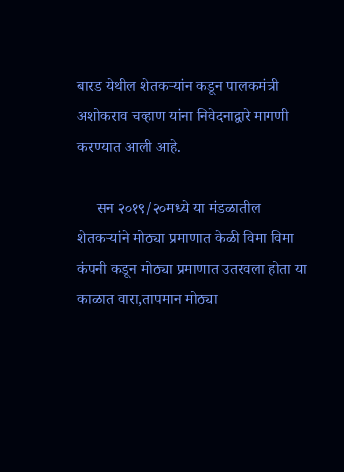बारड येथील शेतकऱ्यांन कडून पालकमंत्री अशोकराव चव्हाण यांना निवेदनाद्वारे मागणी करण्यात आली आहे.

     सन २०१९/२०मध्ये या मंडळातील शेतकऱ्यांने मोठ्या प्रमाणात केळी विमा विमा कंपनी कडून मोठ्या प्रमाणात उतरवला होता या काळात वारा,तापमान मोठ्या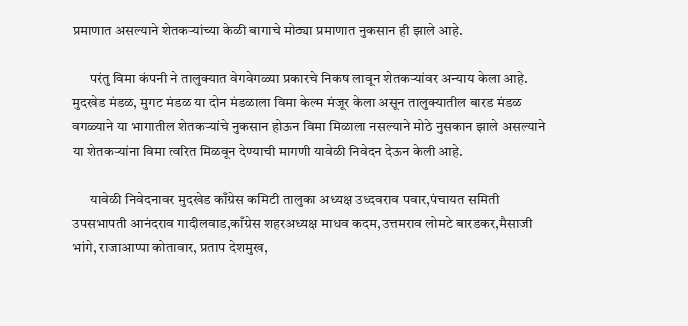प्रमाणात असल्याने शेतकऱ्यांच्या केळी बागाचे मोठ्या प्रमाणात नुकसान ही झाले आहे.

      परंतु विमा कंपनी ने तालुक्यात वेगवेगळ्या प्रकारचे निकष लावून शेतकऱ्यांवर अन्याय केला आहे. मुदखेड मंडळ, मुगट मंडळ या दोन मंडळाला विमा केल्म मंजूर केला असून तालुक्यातील बारड मंडळ वगळ्याने या भागातील शेतकऱ्यांचे नुकसान होऊन विमा मिळाला नसल्याने मोठे नुसकान झाले असल्याने या शेतकऱ्यांना विमा त्वरित मिळवून देण्याची मागणी यावेळी निवेदन देऊन केली आहे.

      यावेळी निवेदनावर मुदखेड काँग्रेस कमिटी तालुका अध्यक्ष उध्दवराव पवार,पंचायत समिती उपसभापती आनंदराव गादीलवाड,काँग्रेस शहरअध्यक्ष माधव कदम,उत्तमराव लोमटे बारडकर,मैसाजी भांगे, राजाआप्पा कोतावार, प्रताप देशमुख,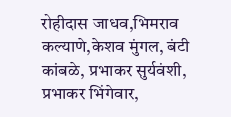रोहीदास जाधव,भिमराव कल्याणे,केशव मुंगल, बंटी कांबळे, प्रभाकर सुर्यवंशी, प्रभाकर भिंगेवार,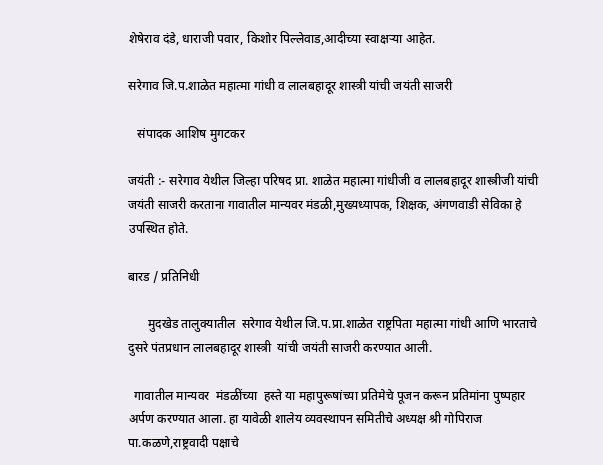शेषेराव दंडे, धाराजी पवार, किशोर पिल्लेवाड,आदीच्या स्वाक्षऱ्या आहेत.

सरेगाव जि.प.शाळेत महात्मा गांधी व लालबहादूर शास्त्री यांची जयंती साजरी

   संपादक आशिष मुगटकर

जयंती :- सरेगाव येथील जिल्हा परिषद प्रा. शाळेत महात्मा गांधीजी व लालबहादूर शास्त्रीजी यांची जयंती साजरी करताना गावातील मान्यवर मंडळी,मुख्यध्यापक, शिक्षक, अंगणवाडी सेविका हे उपस्थित होते.

बारड / प्रतिनिधी

      मुदखेड तालुक्यातील  सरेगाव येथील जि.प.प्रा.शाळेत राष्ट्रपिता महात्मा गांधी आणि भारताचे दुसरे पंतप्रधान लालबहादूर शास्त्री  यांची जयंती साजरी करण्यात आली.

  गावातील मान्यवर  मंडळींच्या  हस्ते या महापुरूषांच्या प्रतिमेचे पूजन करून प्रतिमांना पुष्पहार अर्पण करण्यात आला. हा यावेळी शालेय व्यवस्थापन समितीचे अध्यक्ष श्री गोपिराज पा.कळणे,राष्ट्रवादी पक्षाचे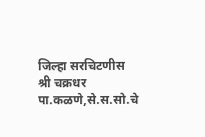जिल्हा सरचिटणीस श्री चक्रधर पा.कळणे,से.स.सो.चे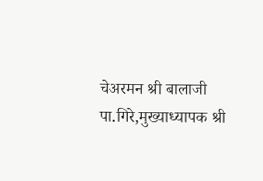चेअरमन श्री बालाजी पा.गिरे,मुख्याध्यापक श्री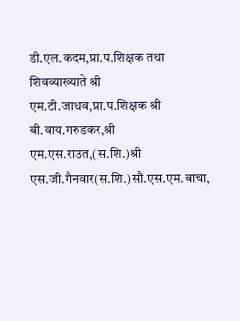डी.एल.कदम,प्रा.प.शिक्षक तथा शिवव्याख्याते श्री  एम.टी.जाधव,प्रा.प.शिक्षक श्री बी.वाय.गरुडकर,श्री एम.एस.राउत,(स.शि.)श्री एस.जी.गैनवार(स.शि.)सौ.एस.एम.बाचा,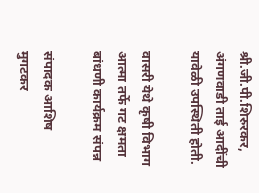श्री.जी.पी.शिरुरकर, अंगणवाडी ताई आदींची यावेळी उपस्थिती होती.

वासरी येथे कृषी विभाग आत्मा तर्फे गट क्षमता बांधणी कार्यक्रम संपन्न

संपादक आशिष मुगटकर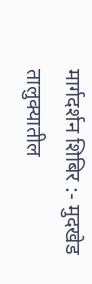मार्गदर्शन शिबिर :- मुदखेड तालुक्यातील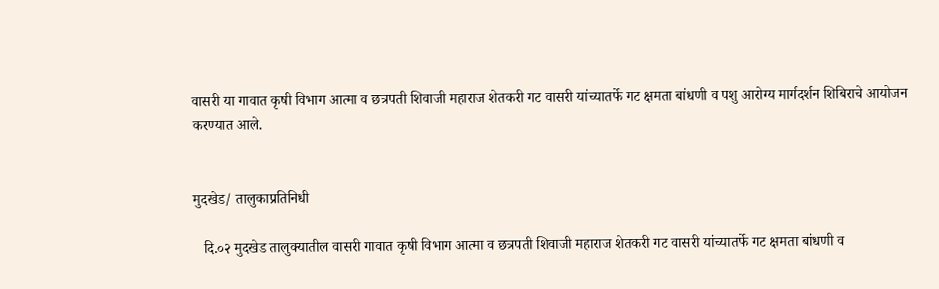वासरी या गावात कृषी विभाग आत्मा व छत्रपती शिवाजी महाराज शेतकरी गट वासरी यांच्यातर्फे गट क्षमता बांधणी व पशु आरोग्य मार्गदर्शन शिबिराचे आयोजन करण्यात आले.


मुदखेड/ तालुकाप्रतिनिधी

   दि.०२ मुदखेड तालुक्यातील वासरी गावात कृषी विभाग आत्मा व छत्रपती शिवाजी महाराज शेतकरी गट वासरी यांच्यातर्फे गट क्षमता बांधणी व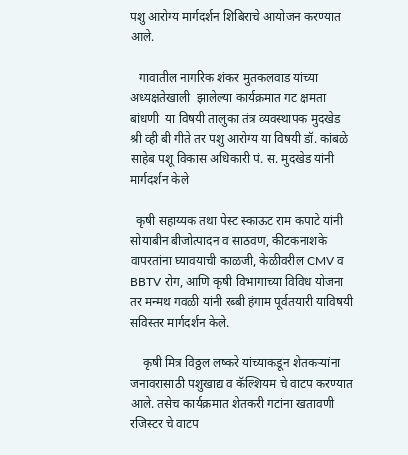पशु आरोग्य मार्गदर्शन शिबिराचे आयोजन करण्यात आले.

   गावातील नागरिक शंकर मुतकलवाड यांच्या अध्यक्षतेखाली  झालेल्या कार्यक्रमात गट क्षमता बांधणी  या विषयी तालुका तंत्र व्यवस्थापक मुदखेड श्री व्ही बी गीते तर पशु आरोग्य या विषयी डॉ. कांबळे साहेब पशू विकास अधिकारी पं. स. मुदखेड यांनी मार्गदर्शन केले

  कृषी सहाय्यक तथा पेस्ट स्काऊट राम कपाटे यांनी सोयाबीन बीजोत्पादन व साठवण, कीटकनाशके वापरतांना घ्यावयाची काळजी, केळीवरील CMV व BBTV रोग, आणि कृषी विभागाच्या विविध योजना तर मन्मथ गवळी यांनी रब्बी हंगाम पूर्वतयारी याविषयी सविस्तर मार्गदर्शन केले.

    कृषी मित्र विठ्ठल लष्करे यांच्याकडून शेतकऱ्यांना जनावरासाठी पशुखाद्य व कॅल्शियम चे वाटप करण्यात आले. तसेच कार्यक्रमात शेतकरी गटांना खतावणी रजिस्टर चे वाटप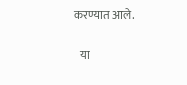करण्यात आले.

   या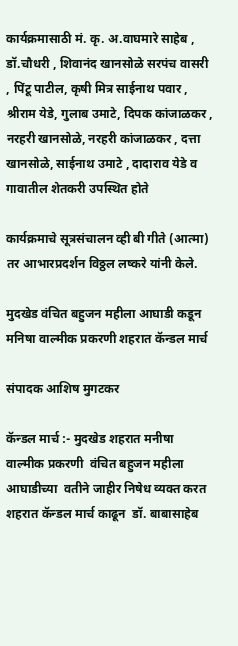कार्यक्रमासाठी मं. कृ. अ.वाघमारे साहेब , डॉ.चौधरी , शिवानंद खानसोळे सरपंच वासरी , पिंटू पाटील, कृषी मित्र साईनाथ पवार , श्रीराम येडे, गुलाब उमाटे, दिपक कांजाळकर , नरहरी खानसोळे, नरहरी कांजाळकर , दत्ता खानसोळे, साईनाथ उमाटे , दादाराव येडे व गावातील शेतकरी उपस्थित होते

कार्यक्रमाचे सूत्रसंचालन व्ही बी गीते (आत्मा) तर आभारप्रदर्शन विठ्ठल लष्करे यांनी केले.

मुदखेड वंचित बहुजन महीला आघाडी कडून मनिषा वाल्मीक प्रकरणी शहरात कॅन्डल मार्च

संपादक आशिष मुगटकर

कॅन्डल मार्च :- मुदखेड शहरात मनीषा वाल्मीक प्रकरणी  वंचित बहुजन महीला आघाडीच्या  वतीने जाहीर निषेध व्यक्त करत शहरात कॅन्डल मार्च काढून  डॉ. बाबासाहेब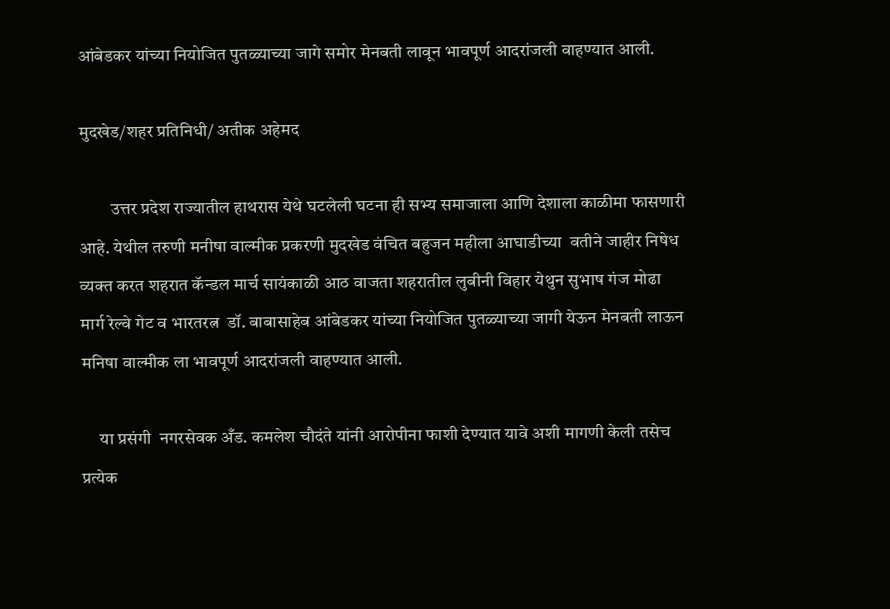आंबेडकर यांच्या नियोजित पुतळ्याच्या जागे समोर मेनबती लावून भावपूर्ण आदरांजली वाहण्यात आली.

मुदखेड/शहर प्रतिनिधी/ अतीक अहेमद

         उत्तर प्रदेश राज्यातील हाथरास येथे घटलेली घटना ही सभ्य समाजाला आणि देशाला काळीमा फासणारी आहे. येथील तरुणी मनीषा वाल्मीक प्रकरणी मुदखेड वंचित बहुजन महीला आघाडीच्या  वतीने जाहीर निषेध व्यक्त करत शहरात कॅन्डल मार्च सायंकाळी आठ वाजता शहरातील लुबीनी विहार येथुन सुभाष गंज मोढा मार्ग रेल्वे गेट व भारतरत्न  डॉ. बाबासाहेब आंबेडकर यांच्या नियोजित पुतळ्याच्या जागी येऊन मेनबती लाऊन मनिषा वाल्मीक ला भावपूर्ण आदरांजली वाहण्यात आली.

     या प्रसंगी  नगरसेवक अँड. कमलेश चौदंते यांनी आरोपीना फाशी देण्यात यावे अशी मागणी केली तसेच प्रत्येक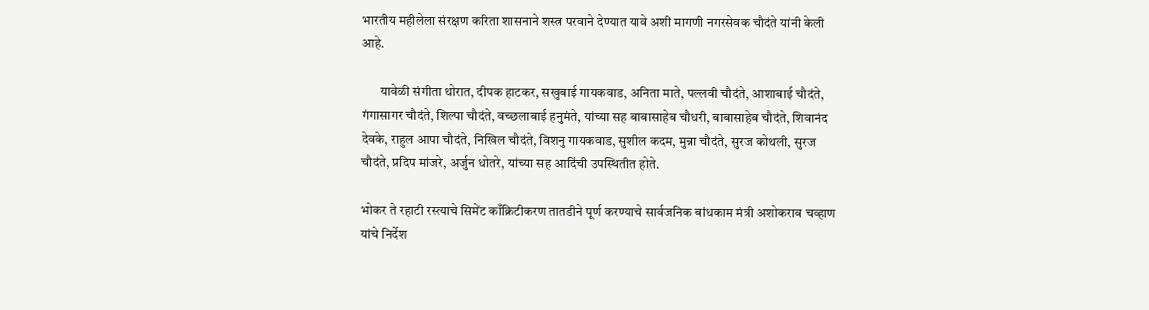भारतीय महीलेला संरक्षण करिता शासनाने शस्त्र परवाने देण्यात यावे अशी मागणी नगरसेवक चौदंते यांनी केली आहे.

       यावेळी संगीता थोरात, दीपक हाटकर, सखुबाई गायकवाड, अनिता माते, पल्लवी चौदंते, आशाबाई चौदंते, गंगासागर चौदंते, शिल्पा चौदंते, वच्‍छलाबाई हनुमंते, यांच्या सह बाबासाहेब चौधरी, बाबासाहेब चौदंते, शिवानंद देवके, राहुल आपा चौदंते, निखिल चौदंते, विशनु गायकवाड, सुशील कदम, मुन्ना चौदंते, सुरज कोथली, सुरज चौदंते, प्रदिप मांजरे, अर्जुन धोतरे, यांच्या सह आदिंची उपस्थितीत होते.

भोकर ते रहाटी रस्त्याचे सिमेंट काँक्रिटीकरण तातडीने पूर्ण करण्याचे सार्वजनिक बांधकाम मंत्री अशोकराव चव्हाण यांचे निर्देश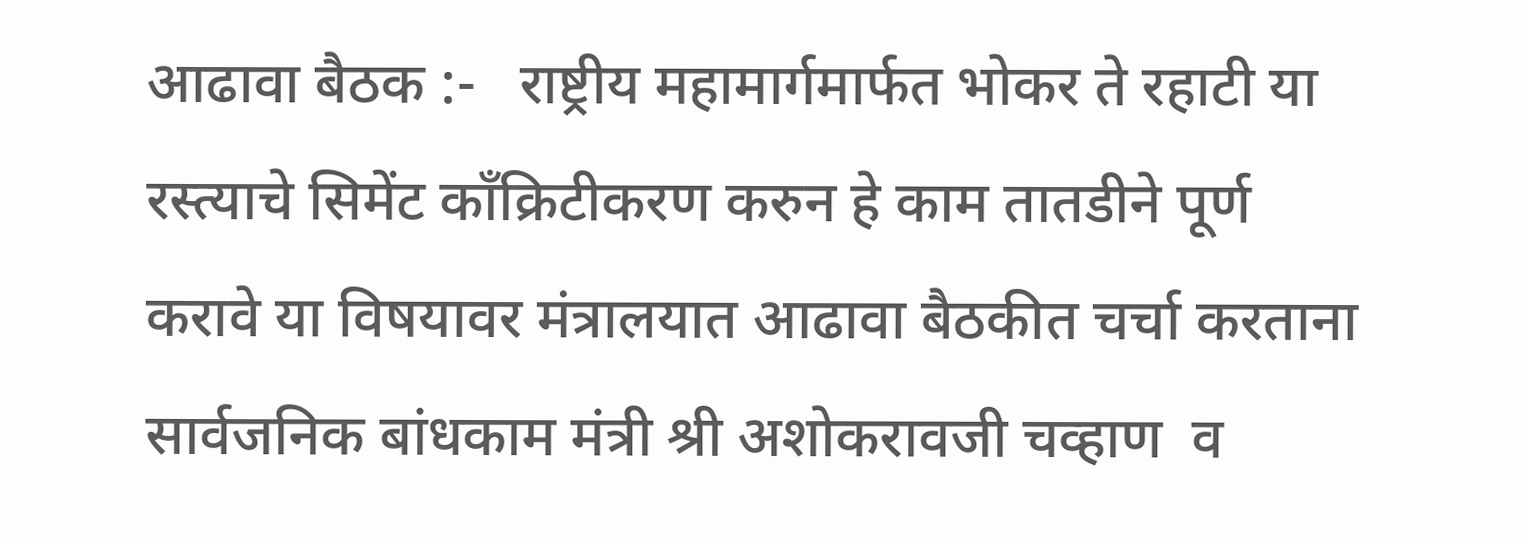आढावा बैठक :-   राष्ट्रीय महामार्गमार्फत भोकर ते रहाटी या रस्त्याचे सिमेंट काँक्रिटीकरण करुन हे काम तातडीने पूर्ण करावे या विषयावर मंत्रालयात आढावा बैठकीत चर्चा करताना सार्वजनिक बांधकाम मंत्री श्री अशोकरावजी चव्हाण  व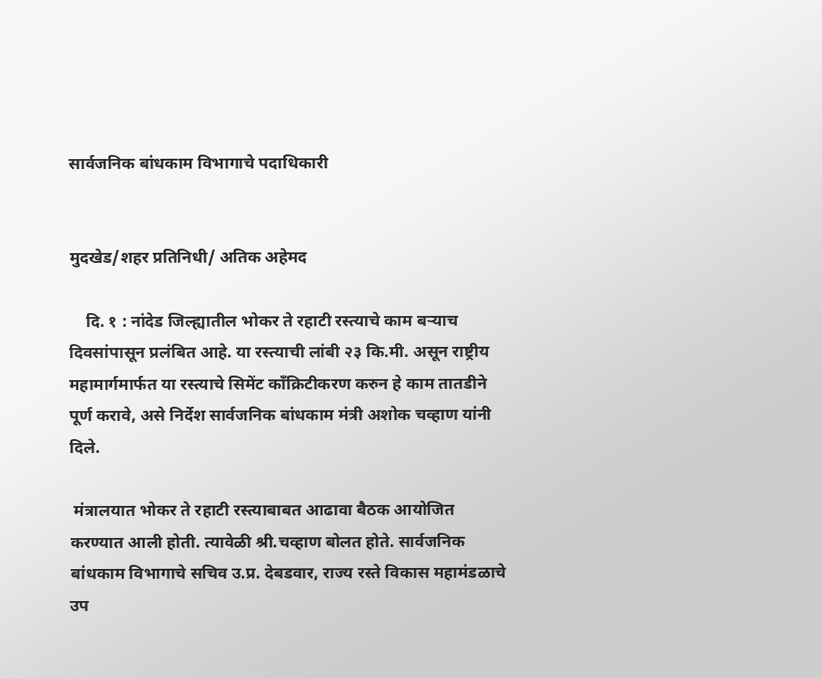सार्वजनिक बांधकाम विभागाचे पदाधिकारी


मुदखेड/शहर प्रतिनिधी/ अतिक अहेमद

    दि. १ : नांदेड जिल्ह्यातील भोकर ते रहाटी रस्त्याचे काम बऱ्याच दिवसांपासून प्रलंबित आहे. या रस्त्याची लांबी २३ कि.मी. असून राष्ट्रीय महामार्गमार्फत या रस्त्याचे सिमेंट काँक्रिटीकरण करुन हे काम तातडीने पूर्ण करावे, असे निर्देश सार्वजनिक बांधकाम मंत्री अशोक चव्हाण यांनी दिले.

 मंत्रालयात भोकर ते रहाटी रस्त्याबाबत आढावा बैठक आयोजित करण्यात आली होती. त्यावेळी श्री.चव्हाण बोलत होते. सार्वजनिक बांधकाम विभागाचे सचिव उ.प्र. देबडवार, राज्य रस्ते विकास महामंडळाचे उप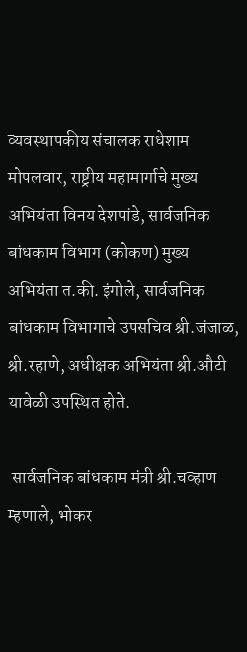व्यवस्थापकीय संचालक राधेशाम मोपलवार, राष्ट्रीय महामार्गाचे मुख्य अभियंता विनय देशपांडे, सार्वजनिक बांधकाम विभाग (कोकण) मुख्य अभियंता त.की. इंगोले, सार्वजनिक बांधकाम विभागाचे उपसचिव श्री.जंजाळ, श्री.रहाणे, अधीक्षक अभियंता श्री.औटी यावेळी उपस्थित होते.

 सार्वजनिक बांधकाम मंत्री श्री.चव्हाण म्हणाले, भोकर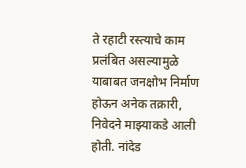ते रहाटी रस्त्याचे काम प्रलंबित असल्यामुळे याबाबत जनक्षोभ निर्माण होऊन अनेक तक्रारी, निवेदने माझ्याकडे आली होती. नांदेड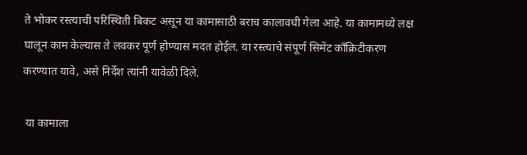ते भोकर रस्त्याची परिस्थिती बिकट असून या कामासाठी बराच कालावधी गेला आहे. या कामामध्ये लक्ष घालून काम केल्यास ते लवकर पूर्ण होण्यास मदत होईल. या रस्त्याचे संपूर्ण सिमेंट काँक्रिटीकरण करण्यात यावे, असे निर्देश त्यांनी यावेळी दिले.

 या कामाला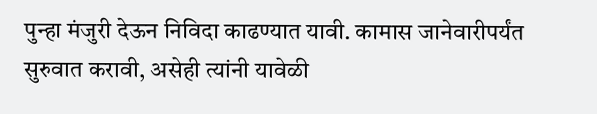पुन्हा मंजुरी देऊन निविदा काढण्यात यावी. कामास जानेवारीपर्यंत सुरुवात करावी, असेही त्यांनी यावेळी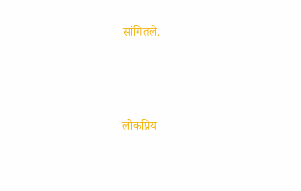सांगितले.



लोकप्रिय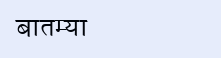बातम्या